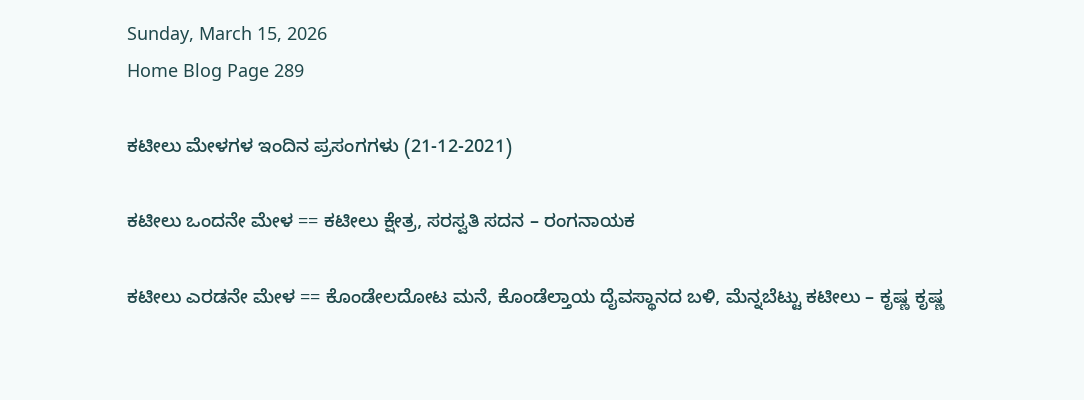Sunday, March 15, 2026
Home Blog Page 289

ಕಟೀಲು ಮೇಳಗಳ ಇಂದಿನ ಪ್ರಸಂಗಗಳು (21-12-2021)

ಕಟೀಲು ಒಂದನೇ ಮೇಳ == ಕಟೀಲು ಕ್ಷೇತ್ರ, ಸರಸ್ವತಿ ಸದನ – ರಂಗನಾಯಕ

ಕಟೀಲು ಎರಡನೇ ಮೇಳ == ಕೊಂಡೇಲದೋಟ ಮನೆ, ಕೊಂಡೆಲ್ತಾಯ ದೈವಸ್ಥಾನದ ಬಳಿ, ಮೆನ್ನಬೆಟ್ಟು ಕಟೀಲು – ಕೃಷ್ಣ ಕೃಷ್ಣ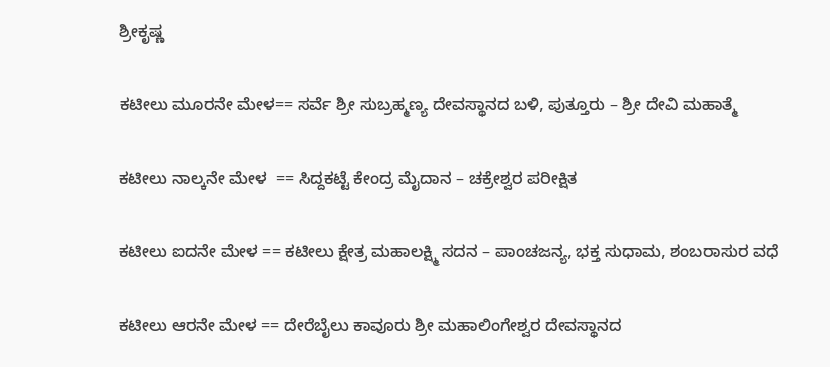ಶ್ರೀಕೃಷ್ಣ

ಕಟೀಲು ಮೂರನೇ ಮೇಳ== ಸರ್ವೆ ಶ್ರೀ ಸುಬ್ರಹ್ಮಣ್ಯ ದೇವಸ್ಥಾನದ ಬಳಿ, ಪುತ್ತೂರು – ಶ್ರೀ ದೇವಿ ಮಹಾತ್ಮೆ

ಕಟೀಲು ನಾಲ್ಕನೇ ಮೇಳ  == ಸಿದ್ದಕಟ್ಟೆ ಕೇಂದ್ರ ಮೈದಾನ – ಚಕ್ರೇಶ್ವರ ಪರೀಕ್ಷಿತ

ಕಟೀಲು ಐದನೇ ಮೇಳ == ಕಟೀಲು ಕ್ಷೇತ್ರ ಮಹಾಲಕ್ಷ್ಮಿ ಸದನ – ಪಾಂಚಜನ್ಯ, ಭಕ್ತ ಸುಧಾಮ, ಶಂಬರಾಸುರ ವಧೆ

ಕಟೀಲು ಆರನೇ ಮೇಳ == ದೇರೆಬೈಲು ಕಾವೂರು ಶ್ರೀ ಮಹಾಲಿಂಗೇಶ್ವರ ದೇವಸ್ಥಾನದ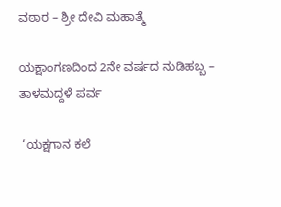ವಠಾರ – ಶ್ರೀ ದೇವಿ ಮಹಾತ್ಮೆ

ಯಕ್ಷಾಂಗಣದಿಂದ 2ನೇ ವರ್ಷದ ನುಡಿಹಬ್ಬ – ತಾಳಮದ್ದಳೆ ಪರ್ವ

 ‘ಯಕ್ಷಗಾನ ಕಲೆ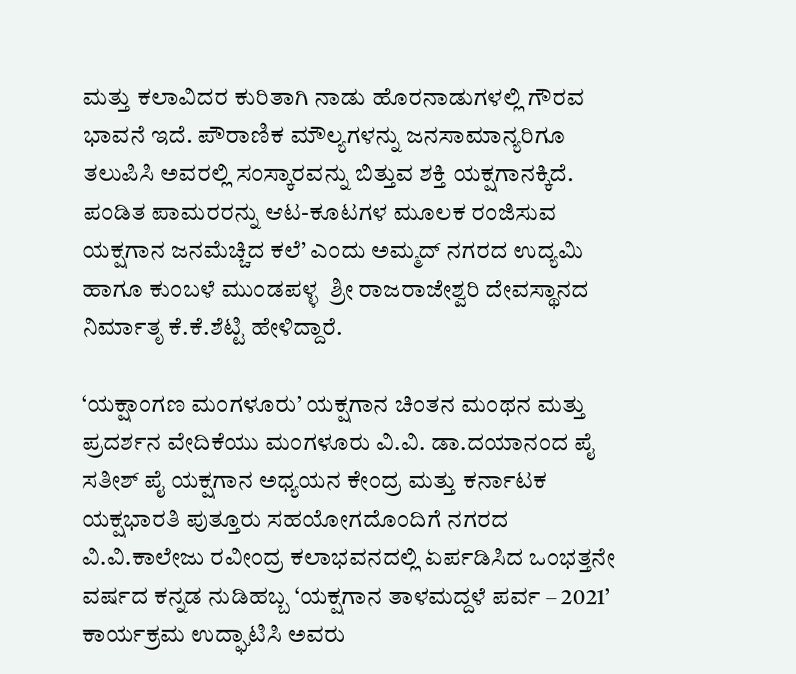ಮತ್ತು ಕಲಾವಿದರ ಕುರಿತಾಗಿ ನಾಡು ಹೊರನಾಡುಗಳಲ್ಲಿ ಗೌರವ ಭಾವನೆ ಇದೆ. ಪೌರಾಣಿಕ ಮೌಲ್ಯಗಳನ್ನು ಜನಸಾಮಾನ್ಯರಿಗೂ ತಲುಪಿಸಿ ಅವರಲ್ಲಿ ಸಂಸ್ಕಾರವನ್ನು ಬಿತ್ತುವ ಶಕ್ತಿ ಯಕ್ಷಗಾನಕ್ಕಿದೆ. ಪಂಡಿತ ಪಾಮರರನ್ನು ಆಟ-ಕೂಟಗಳ ಮೂಲಕ ರಂಜಿಸುವ ಯಕ್ಷಗಾನ ಜನಮೆಚ್ಚಿದ ಕಲೆ’ ಎಂದು ಅಮ್ಮದ್ ನಗರದ ಉದ್ಯಮಿ ಹಾಗೂ ಕುಂಬಳೆ ಮುಂಡಪಳ್ಳ  ಶ್ರೀ ರಾಜರಾಜೇಶ್ವರಿ ದೇವಸ್ಥಾನದ ನಿರ್ಮಾತೃ ಕೆ.ಕೆ.ಶೆಟ್ಟಿ ಹೇಳಿದ್ದಾರೆ.

‘ಯಕ್ಷಾಂಗಣ ಮಂಗಳೂರು’ ಯಕ್ಷಗಾನ ಚಿಂತನ ಮಂಥನ ಮತ್ತು ಪ್ರದರ್ಶನ ವೇದಿಕೆಯು ಮಂಗಳೂರು ವಿ.ವಿ. ಡಾ.ದಯಾನಂದ ಪೈ ಸತೀಶ್ ಪೈ ಯಕ್ಷಗಾನ ಅಧ್ಯಯನ ಕೇಂದ್ರ ಮತ್ತು ಕರ್ನಾಟಕ ಯಕ್ಷಭಾರತಿ ಪುತ್ತೂರು ಸಹಯೋಗದೊಂದಿಗೆ ನಗರದ ವಿ.ವಿ.ಕಾಲೇಜು ರವೀಂದ್ರ ಕಲಾಭವನದಲ್ಲಿ ಏರ್ಪಡಿಸಿದ ಒಂಭತ್ತನೇ ವರ್ಷದ ಕನ್ನಡ ನುಡಿಹಬ್ಬ ‘ಯಕ್ಷಗಾನ ತಾಳಮದ್ದಳೆ ಪರ್ವ – 2021’ ಕಾರ್ಯಕ್ರಮ ಉದ್ಘಾಟಿಸಿ ಅವರು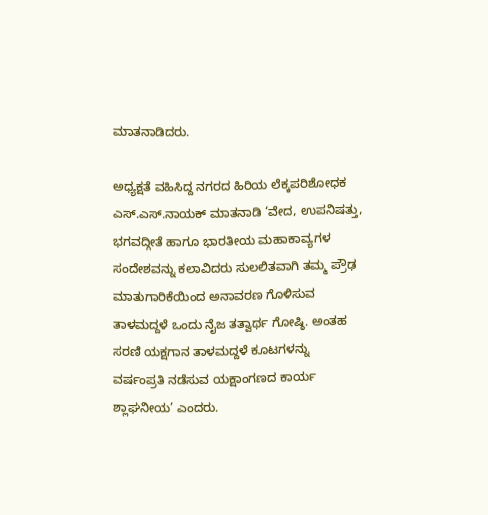ಮಾತನಾಡಿದರು.

ಅಧ್ಯಕ್ಷತೆ ವಹಿಸಿದ್ದ ನಗರದ ಹಿರಿಯ ಲೆಕ್ಕಪರಿಶೋಧಕ ಎಸ್.ಎಸ್.ನಾಯಕ್ ಮಾತನಾಡಿ ‘ವೇದ, ಉಪನಿಷತ್ತು, ಭಗವದ್ಗೀತೆ ಹಾಗೂ ಭಾರತೀಯ ಮಹಾಕಾವ್ಯಗಳ ಸಂದೇಶವನ್ನು ಕಲಾವಿದರು ಸುಲಲಿತವಾಗಿ ತಮ್ಮ ಪ್ರೌಢ ಮಾತುಗಾರಿಕೆಯಿಂದ ಅನಾವರಣ ಗೊಳಿಸುವ ತಾಳಮದ್ದಳೆ ಒಂದು ನೈಜ ತತ್ವಾರ್ಥ ಗೋಷ್ಠಿ. ಅಂತಹ ಸರಣಿ ಯಕ್ಷಗಾನ ತಾಳಮದ್ದಳೆ ಕೂಟಗಳನ್ನು ವರ್ಷಂಪ್ರತಿ ನಡೆಸುವ ಯಕ್ಷಾಂಗಣದ ಕಾರ್ಯ ಶ್ಲಾಘನೀಯ’ ಎಂದರು.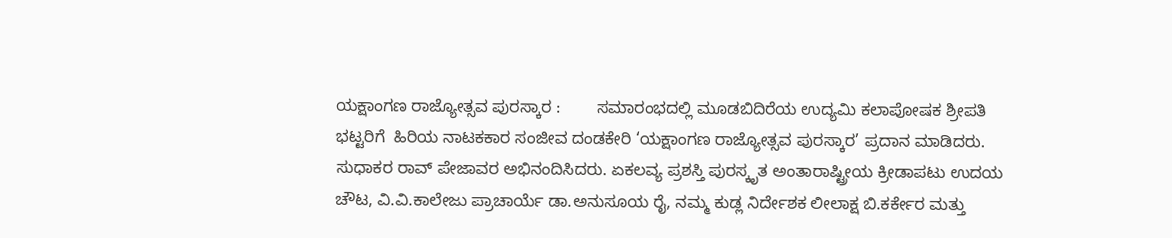ಯಕ್ಷಾಂಗಣ ರಾಜ್ಯೋತ್ಸವ ಪುರಸ್ಕಾರ :        ಸಮಾರಂಭದಲ್ಲಿ ಮೂಡಬಿದಿರೆಯ ಉದ್ಯಮಿ ಕಲಾಪೋಷಕ ಶ್ರೀಪತಿ ಭಟ್ಟರಿಗೆ  ಹಿರಿಯ ನಾಟಕಕಾರ ಸಂಜೀವ ದಂಡಕೇರಿ ‘ಯಕ್ಷಾಂಗಣ ರಾಜ್ಯೋತ್ಸವ ಪುರಸ್ಕಾರ’ ಪ್ರದಾನ ಮಾಡಿದರು. ಸುಧಾಕರ ರಾವ್ ಪೇಜಾವರ ಅಭಿನಂದಿಸಿದರು. ಏಕಲವ್ಯ ಪ್ರಶಸ್ತಿ ಪುರಸ್ಕೃತ ಅಂತಾರಾಷ್ಟ್ರೀಯ ಕ್ರೀಡಾಪಟು ಉದಯ ಚೌಟ, ವಿ.ವಿ.ಕಾಲೇಜು ಪ್ರಾಚಾರ್ಯೆ ಡಾ.ಅನುಸೂಯ ರೈ, ನಮ್ಮ ಕುಡ್ಲ ನಿರ್ದೇಶಕ ಲೀಲಾಕ್ಷ ಬಿ.ಕರ್ಕೇರ ಮತ್ತು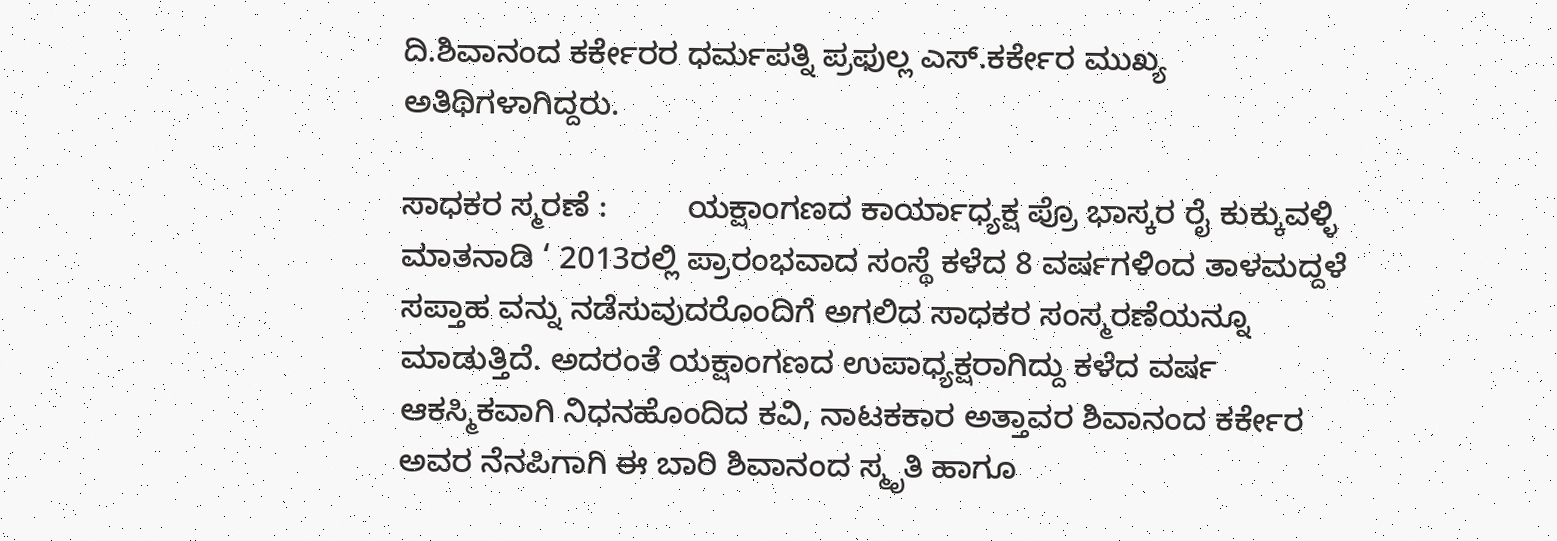ದಿ.ಶಿವಾನಂದ ಕರ್ಕೇರರ ಧರ್ಮಪತ್ನಿ ಪ್ರಫುಲ್ಲ ಎಸ್.ಕರ್ಕೇರ ಮುಖ್ಯ ಅತಿಥಿಗಳಾಗಿದ್ದರು.

ಸಾಧಕರ ಸ್ಮರಣೆ :         ಯಕ್ಷಾಂಗಣದ ಕಾರ್ಯಾಧ್ಯಕ್ಷ ಪ್ರೊ ಭಾಸ್ಕರ ರೈ ಕುಕ್ಕುವಳ್ಳಿ ಮಾತನಾಡಿ ‘ 2013ರಲ್ಲಿ ಪ್ರಾರಂಭವಾದ ಸಂಸ್ಥೆ ಕಳೆದ 8 ವರ್ಷಗಳಿಂದ ತಾಳಮದ್ದಳೆ ಸಪ್ತಾಹ ವನ್ನು ನಡೆಸುವುದರೊಂದಿಗೆ ಅಗಲಿದ ಸಾಧಕರ ಸಂಸ್ಮರಣೆಯನ್ನೂ ಮಾಡುತ್ತಿದೆ. ಅದರಂತೆ ಯಕ್ಷಾಂಗಣದ ಉಪಾಧ್ಯಕ್ಷರಾಗಿದ್ದು ಕಳೆದ ವರ್ಷ ಆಕಸ್ಮಿಕವಾಗಿ ನಿಧನಹೊಂದಿದ ಕವಿ, ನಾಟಕಕಾರ ಅತ್ತಾವರ ಶಿವಾನಂದ ಕರ್ಕೇರ ಅವರ ನೆನಪಿಗಾಗಿ ಈ ಬಾರಿ ಶಿವಾನಂದ ಸ್ಮೃತಿ ಹಾಗೂ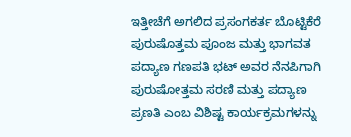ಇತ್ತೀಚೆಗೆ ಅಗಲಿದ ಪ್ರಸಂಗಕರ್ತ ಬೊಟ್ಟಿಕೆರೆ ಪುರುಷೊತ್ತಮ ಪೂಂಜ ಮತ್ತು ಭಾಗವತ ಪದ್ಯಾಣ ಗಣಪತಿ ಭಟ್ ಅವರ ನೆನಪಿಗಾಗಿ ಪುರುಷೋತ್ತಮ ಸರಣಿ ಮತ್ತು ಪದ್ಯಾಣ ಪ್ರಣತಿ ಎಂಬ ವಿಶಿಷ್ಟ ಕಾರ್ಯಕ್ರಮಗಳನ್ನು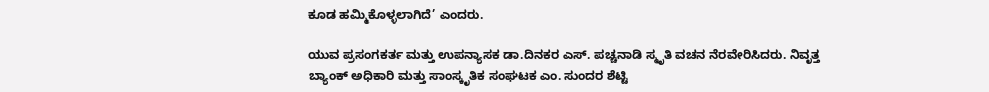ಕೂಡ ಹಮ್ಮಿಕೊಳ್ಳಲಾಗಿದೆ’ ಎಂದರು.

ಯುವ ಪ್ರಸಂಗಕರ್ತ ಮತ್ತು ಉಪನ್ಯಾಸಕ ಡಾ.ದಿನಕರ ಎಸ್. ಪಚ್ಚನಾಡಿ ಸ್ಮೃತಿ ವಚನ ನೆರವೇರಿಸಿದರು. ನಿವೃತ್ತ ಬ್ಯಾಂಕ್ ಅಧಿಕಾರಿ ಮತ್ತು ಸಾಂಸ್ಕೃತಿಕ ಸಂಘಟಕ ಎಂ. ಸುಂದರ ಶೆಟ್ಟಿ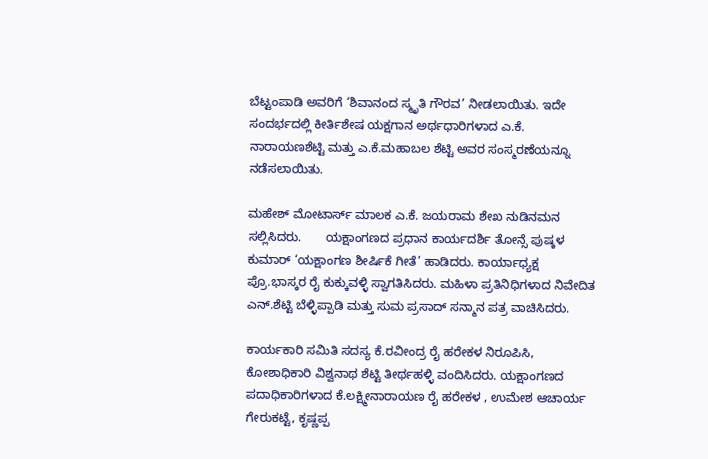ಬೆಟ್ಟಂಪಾಡಿ ಅವರಿಗೆ ‘ಶಿವಾನಂದ ಸ್ಮೃತಿ ಗೌರವ’ ನೀಡಲಾಯಿತು. ಇದೇ ಸಂದರ್ಭದಲ್ಲಿ ಕೀರ್ತಿಶೇಷ ಯಕ್ಷಗಾನ ಅರ್ಥಧಾರಿಗಳಾದ ಎ.ಕೆ. ನಾರಾಯಣಶೆಟ್ಟಿ ಮತ್ತು ಎ.ಕೆ.ಮಹಾಬಲ ಶೆಟ್ಟಿ ಅವರ ಸಂಸ್ಮರಣೆಯನ್ನೂ ನಡೆಸಲಾಯಿತು.

ಮಹೇಶ್ ಮೋಟಾರ್ಸ್ ಮಾಲಕ ಎ.ಕೆ. ಜಯರಾಮ ಶೇಖ ನುಡಿನಮನ ಸಲ್ಲಿಸಿದರು.       ಯಕ್ಷಾಂಗಣದ ಪ್ರಧಾನ ಕಾರ್ಯದರ್ಶಿ ತೋನ್ಸೆ ಪುಷ್ಕಳ ಕುಮಾರ್ ‘ಯಕ್ಷಾಂಗಣ ಶೀರ್ಷಿಕೆ ಗೀತೆ’ ಹಾಡಿದರು. ಕಾರ್ಯಾಧ್ಯಕ್ಷ  ಪ್ರೊ.ಭಾಸ್ಕರ ರೈ ಕುಕ್ಕುವಳ್ಳಿ ಸ್ವಾಗತಿಸಿದರು. ಮಹಿಳಾ ಪ್ರತಿನಿಧಿಗಳಾದ ನಿವೇದಿತ ಎನ್.ಶೆಟ್ಟಿ ಬೆಳ್ಳಿಪ್ಪಾಡಿ ಮತ್ತು ಸುಮ ಪ್ರಸಾದ್ ಸನ್ಮಾನ ಪತ್ರ ವಾಚಿಸಿದರು.

ಕಾರ್ಯಕಾರಿ ಸಮಿತಿ ಸದಸ್ಯ ಕೆ.ರವೀಂದ್ರ ರೈ ಹರೇಕಳ ನಿರೂಪಿಸಿ, ಕೋಶಾಧಿಕಾರಿ ವಿಶ್ವನಾಥ ಶೆಟ್ಟಿ ತೀರ್ಥಹಳ್ಳಿ ವಂದಿಸಿದರು. ಯಕ್ಷಾಂಗಣದ ಪದಾಧಿಕಾರಿಗಳಾದ ಕೆ.ಲಕ್ಷ್ಮೀನಾರಾಯಣ ರೈ ಹರೇಕಳ , ಉಮೇಶ ಆಚಾರ್ಯ ಗೇರುಕಟ್ಟೆ, ಕೃಷ್ಣಪ್ಪ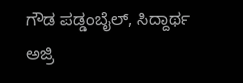ಗೌಡ ಪಡ್ಡಂಬೈಲ್, ಸಿದ್ದಾರ್ಥ ಅಜ್ರಿ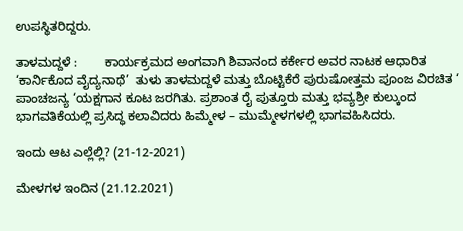ಉಪಸ್ಥಿತರಿದ್ದರು.

ತಾಳಮದ್ದಳೆ :        ಕಾರ್ಯಕ್ರಮದ ಅಂಗವಾಗಿ ಶಿವಾನಂದ ಕರ್ಕೇರ ಅವರ ನಾಟಕ ಆಧಾರಿತ ‘ಕಾರ್ನಿಕೊದ ವೈದ್ಯನಾಥೆ’  ತುಳು ತಾಳಮದ್ದಳೆ ಮತ್ತು ಬೊಟ್ಟಿಕೆರೆ ಪುರುಷೋತ್ತಮ ಪೂಂಜ ವಿರಚಿತ ‘ ಪಾಂಚಜನ್ಯ ‘ಯಕ್ಷಗಾನ ಕೂಟ ಜರಗಿತು. ಪ್ರಶಾಂತ ರೈ ಪುತ್ತೂರು ಮತ್ತು ಭವ್ಯಶ್ರೀ ಕುಲ್ಕುಂದ ಭಾಗವತಿಕೆಯಲ್ಲಿ ಪ್ರಸಿದ್ಧ ಕಲಾವಿದರು ಹಿಮ್ಮೇಳ – ಮುಮ್ಮೇಳಗಳಲ್ಲಿ ಭಾಗವಹಿಸಿದರು.

ಇಂದು ಆಟ ಎಲ್ಲೆಲ್ಲಿ? (21-12-2021)

ಮೇಳಗಳ ಇಂದಿನ (21.12.2021)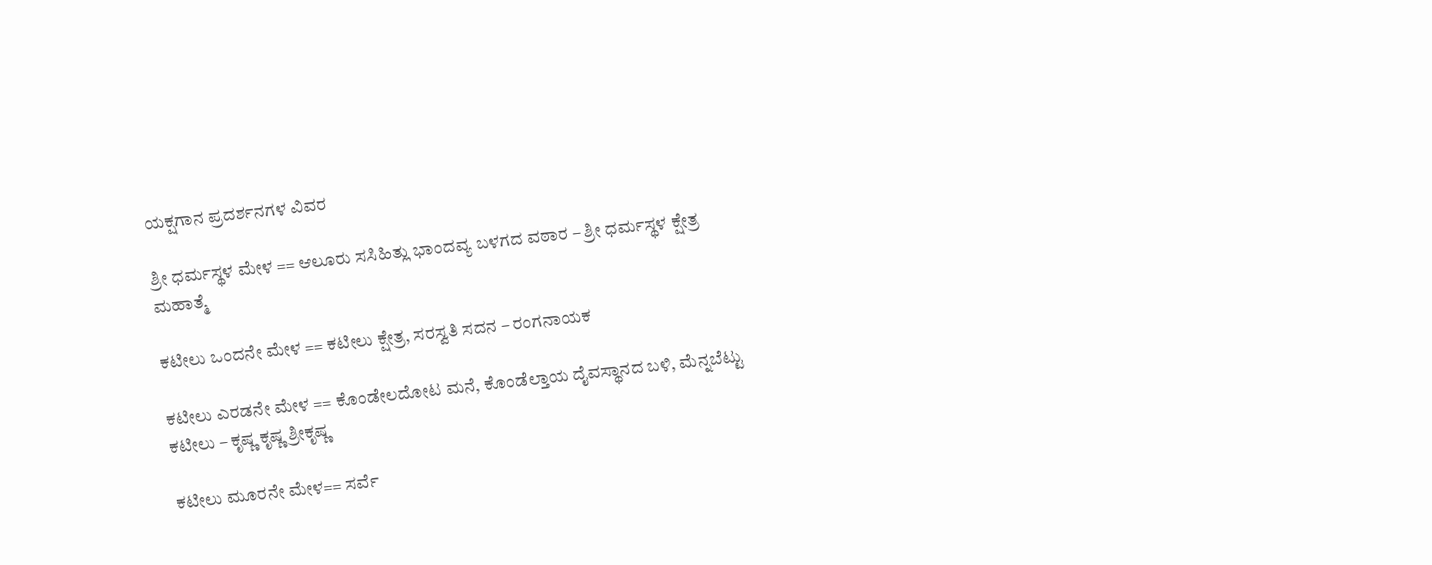ಯಕ್ಷಗಾನ ಪ್ರದರ್ಶನಗಳ ವಿವರ

ಶ್ರೀ ಧರ್ಮಸ್ಥಳ ಮೇಳ == ಆಲೂರು ಸಸಿಹಿತ್ಲು ಭಾಂದವ್ಯ ಬಳಗದ ವಠಾರ – ಶ್ರೀ ಧರ್ಮಸ್ಥಳ ಕ್ಷೇತ್ರ ಮಹಾತ್ಮೆ

ಕಟೀಲು ಒಂದನೇ ಮೇಳ == ಕಟೀಲು ಕ್ಷೇತ್ರ, ಸರಸ್ವತಿ ಸದನ – ರಂಗನಾಯಕ

ಕಟೀಲು ಎರಡನೇ ಮೇಳ == ಕೊಂಡೇಲದೋಟ ಮನೆ, ಕೊಂಡೆಲ್ತಾಯ ದೈವಸ್ಥಾನದ ಬಳಿ, ಮೆನ್ನಬೆಟ್ಟು ಕಟೀಲು – ಕೃಷ್ಣ ಕೃಷ್ಣ ಶ್ರೀಕೃಷ್ಣ

ಕಟೀಲು ಮೂರನೇ ಮೇಳ== ಸರ್ವೆ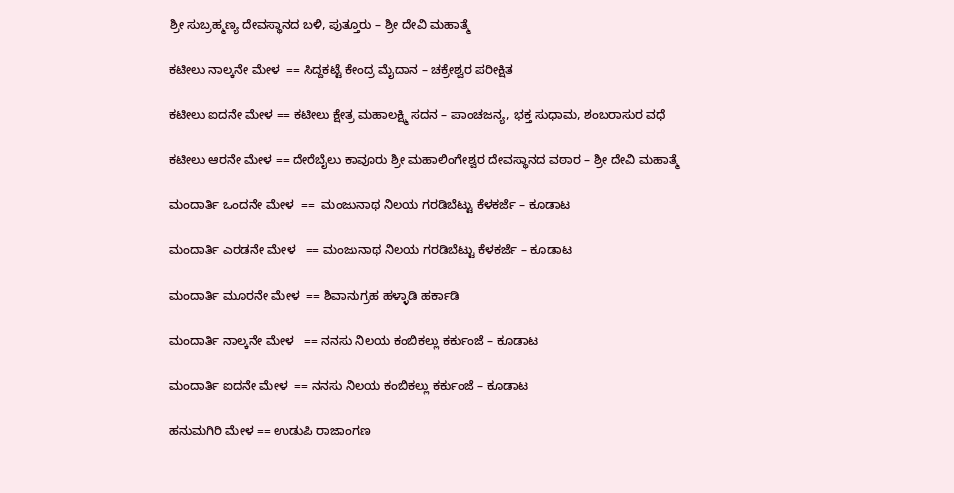ಶ್ರೀ ಸುಬ್ರಹ್ಮಣ್ಯ ದೇವಸ್ಥಾನದ ಬಳಿ, ಪುತ್ತೂರು – ಶ್ರೀ ದೇವಿ ಮಹಾತ್ಮೆ

ಕಟೀಲು ನಾಲ್ಕನೇ ಮೇಳ  == ಸಿದ್ದಕಟ್ಟೆ ಕೇಂದ್ರ ಮೈದಾನ – ಚಕ್ರೇಶ್ವರ ಪರೀಕ್ಷಿತ

ಕಟೀಲು ಐದನೇ ಮೇಳ == ಕಟೀಲು ಕ್ಷೇತ್ರ ಮಹಾಲಕ್ಷ್ಮಿ ಸದನ – ಪಾಂಚಜನ್ಯ, ಭಕ್ತ ಸುಧಾಮ, ಶಂಬರಾಸುರ ವಧೆ

ಕಟೀಲು ಆರನೇ ಮೇಳ == ದೇರೆಬೈಲು ಕಾವೂರು ಶ್ರೀ ಮಹಾಲಿಂಗೇಶ್ವರ ದೇವಸ್ಥಾನದ ವಠಾರ – ಶ್ರೀ ದೇವಿ ಮಹಾತ್ಮೆ

ಮಂದಾರ್ತಿ ಒಂದನೇ ಮೇಳ  ==  ಮಂಜುನಾಥ ನಿಲಯ ಗರಡಿಬೆಟ್ಟು ಕೆಳಕರ್ಜೆ – ಕೂಡಾಟ

ಮಂದಾರ್ತಿ ಎರಡನೇ ಮೇಳ   == ಮಂಜುನಾಥ ನಿಲಯ ಗರಡಿಬೆಟ್ಟು ಕೆಳಕರ್ಜೆ – ಕೂಡಾಟ

ಮಂದಾರ್ತಿ ಮೂರನೇ ಮೇಳ  == ಶಿವಾನುಗ್ರಹ ಹಳ್ಳಾಡಿ ಹರ್ಕಾಡಿ

ಮಂದಾರ್ತಿ ನಾಲ್ಕನೇ ಮೇಳ   == ನನಸು ನಿಲಯ ಕಂಬಿಕಲ್ಲು ಕರ್ಕುಂಜೆ – ಕೂಡಾಟ

ಮಂದಾರ್ತಿ ಐದನೇ ಮೇಳ  == ನನಸು ನಿಲಯ ಕಂಬಿಕಲ್ಲು ಕರ್ಕುಂಜೆ – ಕೂಡಾಟ

ಹನುಮಗಿರಿ ಮೇಳ == ಉಡುಪಿ ರಾಜಾಂಗಣ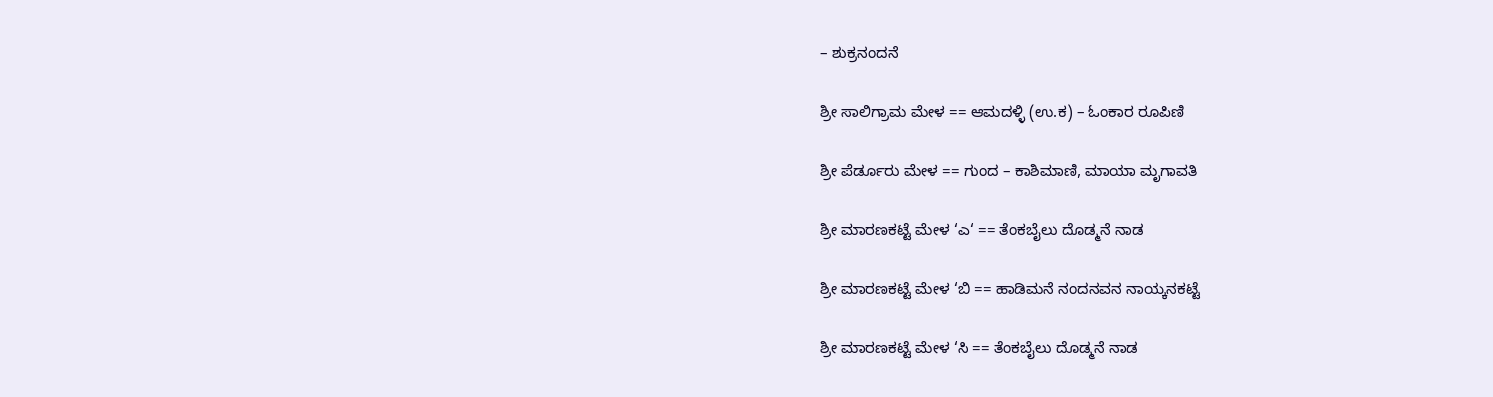– ಶುಕ್ರನಂದನೆ

ಶ್ರೀ ಸಾಲಿಗ್ರಾಮ ಮೇಳ == ಆಮದಳ್ಳಿ (ಉ.ಕ) – ಓಂಕಾರ ರೂಪಿಣಿ

ಶ್ರೀ ಪೆರ್ಡೂರು ಮೇಳ == ಗುಂದ – ಕಾಶಿಮಾಣಿ, ಮಾಯಾ ಮೃಗಾವತಿ

ಶ್ರೀ ಮಾರಣಕಟ್ಟೆ ಮೇಳ ‘ಎ‘ == ತೆಂಕಬೈಲು ದೊಡ್ಮನೆ ನಾಡ

ಶ್ರೀ ಮಾರಣಕಟ್ಟೆ ಮೇಳ ‘ಬಿ == ಹಾಡಿಮನೆ ನಂದನವನ ನಾಯ್ಕನಕಟ್ಟೆ

ಶ್ರೀ ಮಾರಣಕಟ್ಟೆ ಮೇಳ ‘ಸಿ == ತೆಂಕಬೈಲು ದೊಡ್ಮನೆ ನಾಡ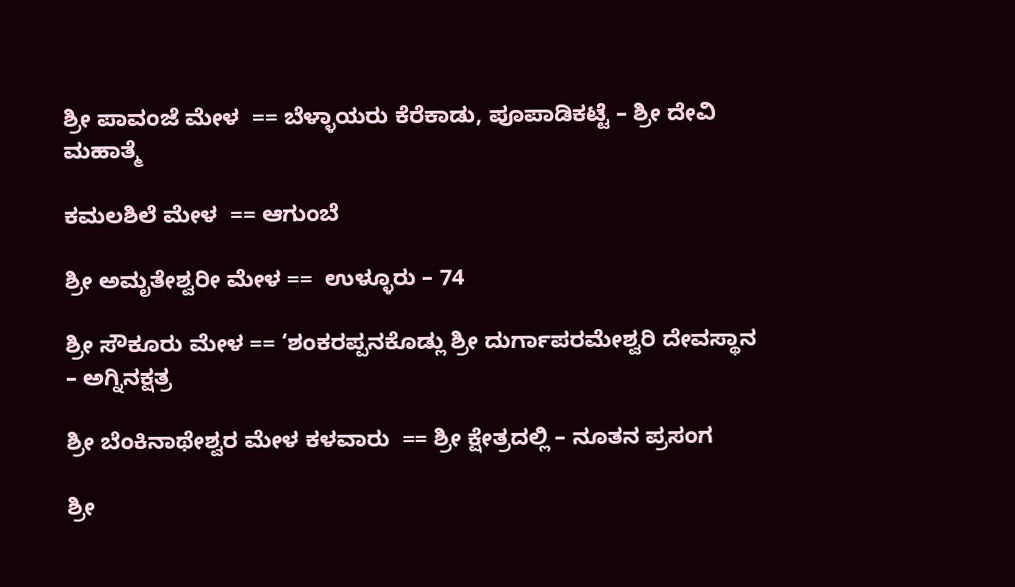ಶ್ರೀ ಪಾವಂಜೆ ಮೇಳ  == ಬೆಳ್ಳಾಯರು ಕೆರೆಕಾಡು, ಪೂಪಾಡಿಕಟ್ಟೆ – ಶ್ರೀ ದೇವಿ ಮಹಾತ್ಮೆ

ಕಮಲಶಿಲೆ ಮೇಳ  == ಆಗುಂಬೆ

ಶ್ರೀ ಅಮೃತೇಶ್ವರೀ ಮೇಳ ==  ಉಳ್ಳೂರು – 74

ಶ್ರೀ ಸೌಕೂರು ಮೇಳ == ‘ಶಂಕರಪ್ಪನಕೊಡ್ಲು ಶ್ರೀ ದುರ್ಗಾಪರಮೇಶ್ವರಿ ದೇವಸ್ಥಾನ – ಅಗ್ನಿನಕ್ಷತ್ರ

ಶ್ರೀ ಬೆಂಕಿನಾಥೇಶ್ವರ ಮೇಳ ಕಳವಾರು  == ಶ್ರೀ ಕ್ಷೇತ್ರದಲ್ಲಿ – ನೂತನ ಪ್ರಸಂಗ

ಶ್ರೀ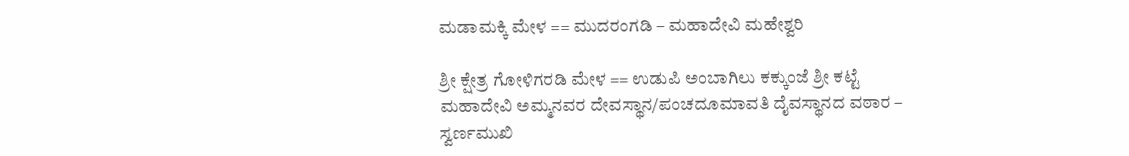ಮಡಾಮಕ್ಕಿ ಮೇಳ == ಮುದರಂಗಡಿ – ಮಹಾದೇವಿ ಮಹೇಶ್ವರಿ

ಶ್ರೀ ಕ್ಷೇತ್ರ ಗೋಳಿಗರಡಿ ಮೇಳ == ಉಡುಪಿ ಅಂಬಾಗಿಲು ಕಕ್ಕುಂಜೆ ಶ್ರೀ ಕಟ್ಟೆ ಮಹಾದೇವಿ ಅಮ್ಮನವರ ದೇವಸ್ಥಾನ/ಪಂಚದೂಮಾವತಿ ದೈವಸ್ಥಾನದ ವಠಾರ – ಸ್ವರ್ಣಮುಖಿ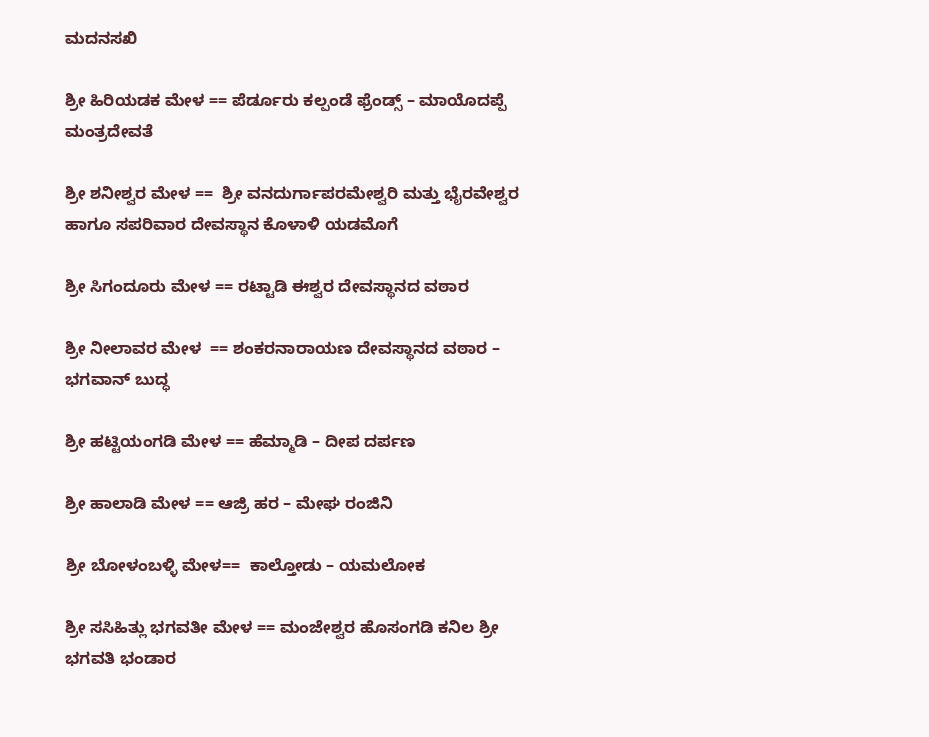ಮದನಸಖಿ

ಶ್ರೀ ಹಿರಿಯಡಕ ಮೇಳ == ಪೆರ್ಡೂರು ಕಲ್ಪಂಡೆ ಫ್ರೆಂಡ್ಸ್ – ಮಾಯೊದಪ್ಪೆ ಮಂತ್ರದೇವತೆ

ಶ್ರೀ ಶನೀಶ್ವರ ಮೇಳ ==  ಶ್ರೀ ವನದುರ್ಗಾಪರಮೇಶ್ವರಿ ಮತ್ತು ಭೈರವೇಶ್ವರ ಹಾಗೂ ಸಪರಿವಾರ ದೇವಸ್ಥಾನ ಕೊಳಾಳಿ ಯಡಮೊಗೆ

ಶ್ರೀ ಸಿಗಂದೂರು ಮೇಳ == ರಟ್ಟಾಡಿ ಈಶ್ವರ ದೇವಸ್ಥಾನದ ವಠಾರ

ಶ್ರೀ ನೀಲಾವರ ಮೇಳ  == ಶಂಕರನಾರಾಯಣ ದೇವಸ್ಥಾನದ ವಠಾರ – ಭಗವಾನ್ ಬುದ್ಧ

ಶ್ರೀ ಹಟ್ಟಿಯಂಗಡಿ ಮೇಳ == ಹೆಮ್ಮಾಡಿ – ದೀಪ ದರ್ಪಣ

ಶ್ರೀ ಹಾಲಾಡಿ ಮೇಳ == ಆಜ್ರಿ ಹರ – ಮೇಘ ರಂಜಿನಿ

ಶ್ರೀ ಬೋಳಂಬಳ್ಳಿ ಮೇಳ==  ಕಾಲ್ತೋಡು – ಯಮಲೋಕ

ಶ್ರೀ ಸಸಿಹಿತ್ಲು ಭಗವತೀ ಮೇಳ == ಮಂಜೇಶ್ವರ ಹೊಸಂಗಡಿ ಕನಿಲ ಶ್ರೀ ಭಗವತಿ ಭಂಡಾರ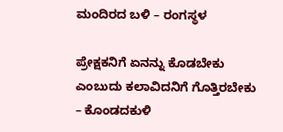ಮಂದಿರದ ಬಳಿ – ರಂಗಸ್ಥಳ

ಪ್ರೇಕ್ಷಕನಿಗೆ ಏನನ್ನು ಕೊಡಬೇಕು ಎಂಬುದು ಕಲಾವಿದನಿಗೆ ಗೊತ್ತಿರಬೇಕು – ಕೊಂಡದಕುಳಿ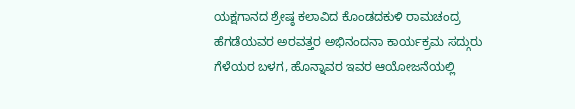ಯಕ್ಷಗಾನದ ಶ್ರೇಷ್ಠ ಕಲಾವಿದ ಕೊಂಡದಕುಳಿ ರಾಮಚಂದ್ರ ಹೆಗಡೆಯವರ ಅರವತ್ತರ ಅಭಿನಂದನಾ ಕಾರ್ಯಕ್ರಮ ಸದ್ಗುರು ಗೆಳೆಯರ ಬಳಗ, ಹೊನ್ನಾವರ ಇವರ ಆಯೋಜನೆಯಲ್ಲಿ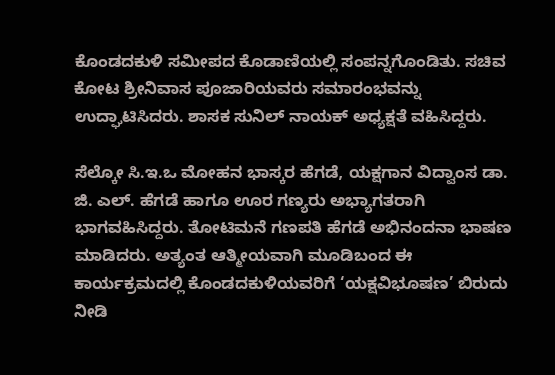ಕೊಂಡದಕುಳಿ ಸಮೀಪದ ಕೊಡಾಣಿಯಲ್ಲಿ ಸಂಪನ್ನಗೊಂಡಿತು. ಸಚಿವ ಕೋಟ ಶ್ರೀನಿವಾಸ ಪೂಜಾರಿಯವರು ಸಮಾರಂಭವನ್ನು ಉದ್ಘಾಟಿಸಿದರು. ಶಾಸಕ ಸುನಿಲ್ ನಾಯಕ್ ಅಧ್ಯಕ್ಷತೆ ವಹಿಸಿದ್ದರು.

ಸೆಲ್ಕೋ ಸಿ.ಇ.ಒ ಮೋಹನ ಭಾಸ್ಕರ ಹೆಗಡೆ, ಯಕ್ಷಗಾನ ವಿದ್ವಾಂಸ ಡಾ. ಜಿ. ಎಲ್. ಹೆಗಡೆ ಹಾಗೂ ಊರ ಗಣ್ಯರು ಅಭ್ಯಾಗತರಾಗಿ ಭಾಗವಹಿಸಿದ್ದರು. ತೋಟಿಮನೆ ಗಣಪತಿ ಹೆಗಡೆ ಅಭಿನಂದನಾ ಭಾಷಣ ಮಾಡಿದರು. ಅತ್ಯಂತ ಆತ್ಮೀಯವಾಗಿ ಮೂಡಿಬಂದ ಈ ಕಾರ್ಯಕ್ರಮದಲ್ಲಿ ಕೊಂಡದಕುಳಿಯವರಿಗೆ ‘ಯಕ್ಷವಿಭೂಷಣ’ ಬಿರುದು ನೀಡಿ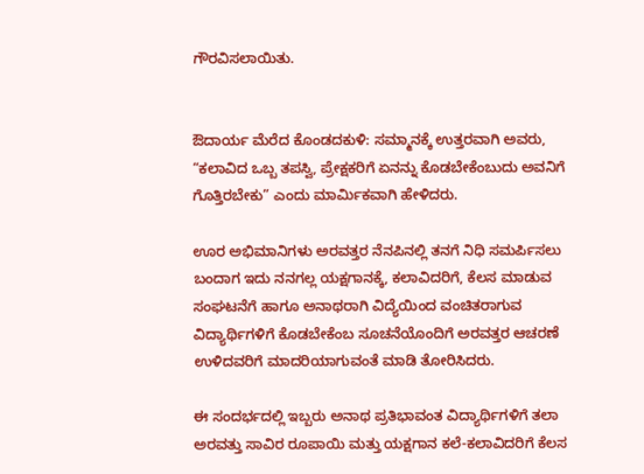ಗೌರವಿಸಲಾಯಿತು.


ಔದಾರ್ಯ ಮೆರೆದ ಕೊಂಡದಕುಳಿ: ಸಮ್ಮಾನಕ್ಕೆ ಉತ್ತರವಾಗಿ ಅವರು, “ಕಲಾವಿದ ಒಬ್ಬ ತಪಸ್ವಿ, ಪ್ರೇಕ್ಷಕರಿಗೆ ಏನನ್ನು ಕೊಡಬೇಕೆಂಬುದು ಅವನಿಗೆ ಗೊತ್ತಿರಬೇಕು” ಎಂದು ಮಾರ್ಮಿಕವಾಗಿ ಹೇಳಿದರು.

ಊರ ಅಭಿಮಾನಿಗಳು ಅರವತ್ತರ ನೆನಪಿನಲ್ಲಿ ತನಗೆ ನಿಧಿ ಸಮರ್ಪಿಸಲು ಬಂದಾಗ ಇದು ನನಗಲ್ಲ ಯಕ್ಷಗಾನಕ್ಕೆ, ಕಲಾವಿದರಿಗೆ, ಕೆಲಸ ಮಾಡುವ ಸಂಘಟನೆಗೆ ಹಾಗೂ ಅನಾಥರಾಗಿ ವಿದ್ಯೆಯಿಂದ ವಂಚಿತರಾಗುವ ವಿದ್ಯಾರ್ಥಿಗಳಿಗೆ ಕೊಡಬೇಕೆಂಬ ಸೂಚನೆಯೊಂದಿಗೆ ಅರವತ್ತರ ಆಚರಣೆ ಉಳಿದವರಿಗೆ ಮಾದರಿಯಾಗುವಂತೆ ಮಾಡಿ ತೋರಿಸಿದರು.

ಈ ಸಂದರ್ಭದಲ್ಲಿ ಇಬ್ಬರು ಅನಾಥ ಪ್ರತಿಭಾವಂತ ವಿದ್ಯಾರ್ಥಿಗಳಿಗೆ ತಲಾ ಅರವತ್ತು ಸಾವಿರ ರೂಪಾಯಿ ಮತ್ತು ಯಕ್ಷಗಾನ ಕಲೆ-ಕಲಾವಿದರಿಗೆ ಕೆಲಸ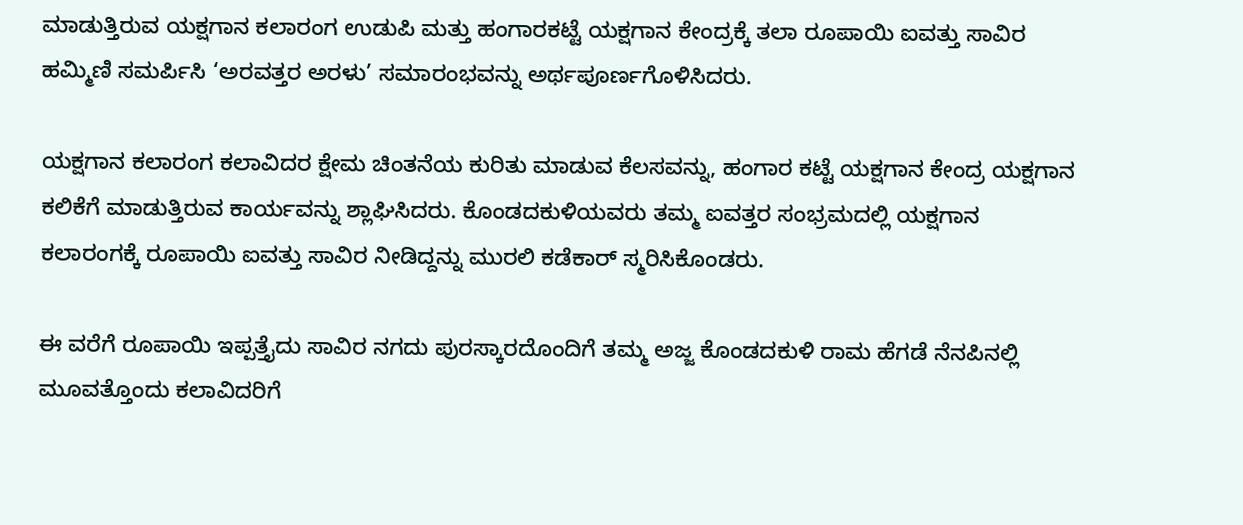ಮಾಡುತ್ತಿರುವ ಯಕ್ಷಗಾನ ಕಲಾರಂಗ ಉಡುಪಿ ಮತ್ತು ಹಂಗಾರಕಟ್ಟೆ ಯಕ್ಷಗಾನ ಕೇಂದ್ರಕ್ಕೆ ತಲಾ ರೂಪಾಯಿ ಐವತ್ತು ಸಾವಿರ ಹಮ್ಮಿಣಿ ಸಮರ್ಪಿಸಿ ‘ಅರವತ್ತರ ಅರಳು’ ಸಮಾರಂಭವನ್ನು ಅರ್ಥಪೂರ್ಣಗೊಳಿಸಿದರು.

ಯಕ್ಷಗಾನ ಕಲಾರಂಗ ಕಲಾವಿದರ ಕ್ಷೇಮ ಚಿಂತನೆಯ ಕುರಿತು ಮಾಡುವ ಕೆಲಸವನ್ನು, ಹಂಗಾರ ಕಟ್ಟೆ ಯಕ್ಷಗಾನ ಕೇಂದ್ರ ಯಕ್ಷಗಾನ ಕಲಿಕೆಗೆ ಮಾಡುತ್ತಿರುವ ಕಾರ್ಯವನ್ನು ಶ್ಲಾಘಿಸಿದರು. ಕೊಂಡದಕುಳಿಯವರು ತಮ್ಮ ಐವತ್ತರ ಸಂಭ್ರಮದಲ್ಲಿ ಯಕ್ಷಗಾನ ಕಲಾರಂಗಕ್ಕೆ ರೂಪಾಯಿ ಐವತ್ತು ಸಾವಿರ ನೀಡಿದ್ದನ್ನು ಮುರಲಿ ಕಡೆಕಾರ್ ಸ್ಮರಿಸಿಕೊಂಡರು.

ಈ ವರೆಗೆ ರೂಪಾಯಿ ಇಪ್ಪತ್ತೈದು ಸಾವಿರ ನಗದು ಪುರಸ್ಕಾರದೊಂದಿಗೆ ತಮ್ಮ ಅಜ್ಜ ಕೊಂಡದಕುಳಿ ರಾಮ ಹೆಗಡೆ ನೆನಪಿನಲ್ಲಿ ಮೂವತ್ತೊಂದು ಕಲಾವಿದರಿಗೆ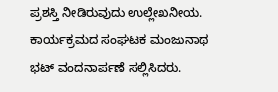ಪ್ರಶಸ್ತಿ ನೀಡಿರುವುದು ಉಲ್ಲೇಖನೀಯ. ಕಾರ್ಯಕ್ರಮದ ಸಂಘಟಕ ಮಂಜುನಾಥ ಭಟ್ ವಂದನಾರ್ಪಣೆ ಸಲ್ಲಿಸಿದರು.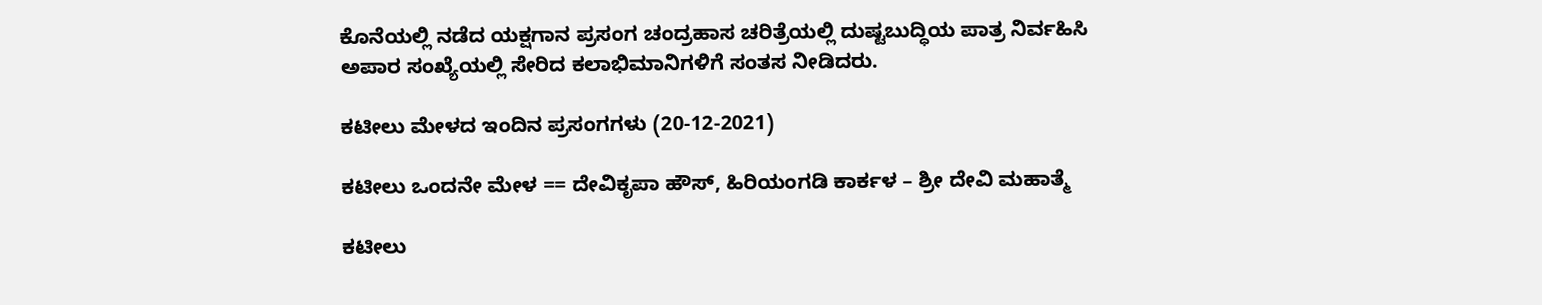ಕೊನೆಯಲ್ಲಿ ನಡೆದ ಯಕ್ಷಗಾನ ಪ್ರಸಂಗ ಚಂದ್ರಹಾಸ ಚರಿತ್ರೆಯಲ್ಲಿ ದುಷ್ಟಬುದ್ಧಿಯ ಪಾತ್ರ ನಿರ್ವಹಿಸಿ ಅಪಾರ ಸಂಖ್ಯೆಯಲ್ಲಿ ಸೇರಿದ ಕಲಾಭಿಮಾನಿಗಳಿಗೆ ಸಂತಸ ನೀಡಿದರು.

ಕಟೀಲು ಮೇಳದ ಇಂದಿನ ಪ್ರಸಂಗಗಳು (20-12-2021)

ಕಟೀಲು ಒಂದನೇ ಮೇಳ == ದೇವಿಕೃಪಾ ಹೌಸ್, ಹಿರಿಯಂಗಡಿ ಕಾರ್ಕಳ – ಶ್ರೀ ದೇವಿ ಮಹಾತ್ಮೆ

ಕಟೀಲು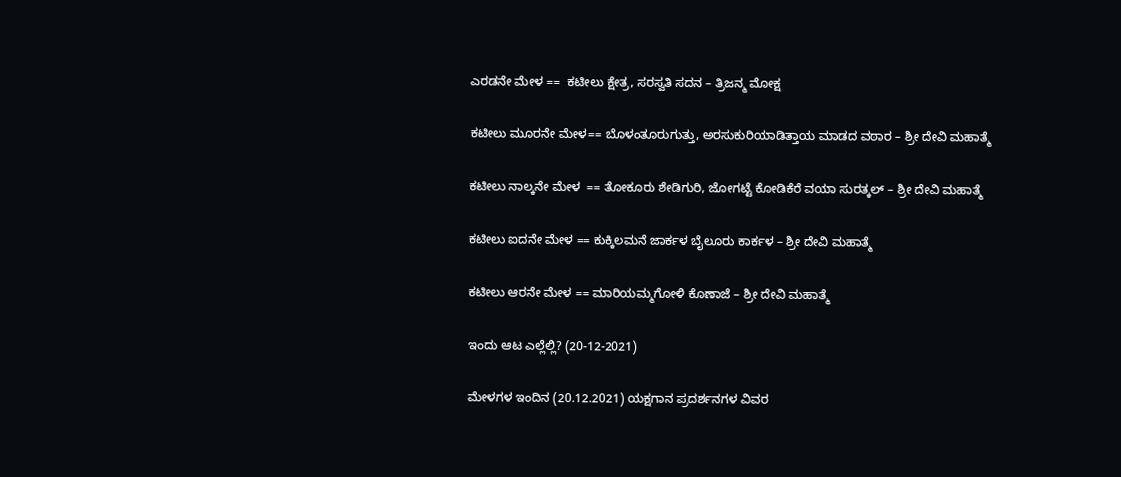ಎರಡನೇ ಮೇಳ ==  ಕಟೀಲು ಕ್ಷೇತ್ರ, ಸರಸ್ವತಿ ಸದನ – ತ್ರಿಜನ್ಮ ಮೋಕ್ಷ

ಕಟೀಲು ಮೂರನೇ ಮೇಳ== ಬೊಳಂತೂರುಗುತ್ತು, ಅರಸುಕುರಿಯಾಡಿತ್ತಾಯ ಮಾಡದ ವಠಾರ – ಶ್ರೀ ದೇವಿ ಮಹಾತ್ಮೆ

ಕಟೀಲು ನಾಲ್ಕನೇ ಮೇಳ  == ತೋಕೂರು ಶೇಡಿಗುರಿ, ಜೋಗಟ್ಟೆ ಕೋಡಿಕೆರೆ ವಯಾ ಸುರತ್ಕಲ್ – ಶ್ರೀ ದೇವಿ ಮಹಾತ್ಮೆ

ಕಟೀಲು ಐದನೇ ಮೇಳ == ಕುಕ್ಕಿಲಮನೆ ಜಾರ್ಕಳ ಬೈಲೂರು ಕಾರ್ಕಳ – ಶ್ರೀ ದೇವಿ ಮಹಾತ್ಮೆ

ಕಟೀಲು ಆರನೇ ಮೇಳ == ಮಾರಿಯಮ್ಮಗೋಳಿ ಕೊಣಾಜೆ – ಶ್ರೀ ದೇವಿ ಮಹಾತ್ಮೆ

ಇಂದು ಆಟ ಎಲ್ಲೆಲ್ಲಿ? (20-12-2021)

ಮೇಳಗಳ ಇಂದಿನ (20.12.2021) ಯಕ್ಷಗಾನ ಪ್ರದರ್ಶನಗಳ ವಿವರ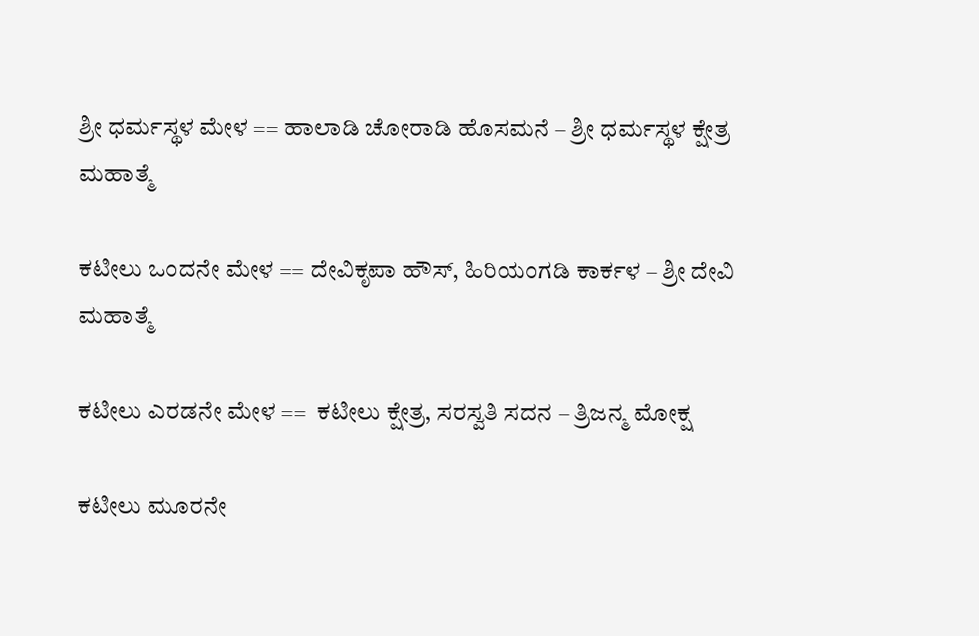ಶ್ರೀ ಧರ್ಮಸ್ಥಳ ಮೇಳ == ಹಾಲಾಡಿ ಚೋರಾಡಿ ಹೊಸಮನೆ – ಶ್ರೀ ಧರ್ಮಸ್ಥಳ ಕ್ಷೇತ್ರ ಮಹಾತ್ಮೆ

ಕಟೀಲು ಒಂದನೇ ಮೇಳ == ದೇವಿಕೃಪಾ ಹೌಸ್, ಹಿರಿಯಂಗಡಿ ಕಾರ್ಕಳ – ಶ್ರೀ ದೇವಿ ಮಹಾತ್ಮೆ

ಕಟೀಲು ಎರಡನೇ ಮೇಳ ==  ಕಟೀಲು ಕ್ಷೇತ್ರ, ಸರಸ್ವತಿ ಸದನ – ತ್ರಿಜನ್ಮ ಮೋಕ್ಷ

ಕಟೀಲು ಮೂರನೇ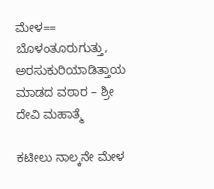ಮೇಳ== ಬೊಳಂತೂರುಗುತ್ತು, ಅರಸುಕುರಿಯಾಡಿತ್ತಾಯ ಮಾಡದ ವಠಾರ – ಶ್ರೀ ದೇವಿ ಮಹಾತ್ಮೆ

ಕಟೀಲು ನಾಲ್ಕನೇ ಮೇಳ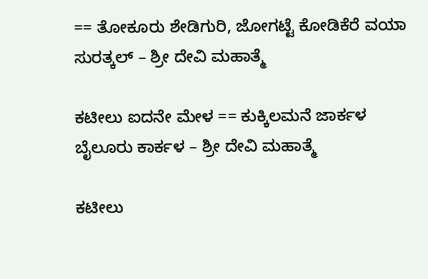== ತೋಕೂರು ಶೇಡಿಗುರಿ, ಜೋಗಟ್ಟೆ ಕೋಡಿಕೆರೆ ವಯಾ ಸುರತ್ಕಲ್ – ಶ್ರೀ ದೇವಿ ಮಹಾತ್ಮೆ

ಕಟೀಲು ಐದನೇ ಮೇಳ == ಕುಕ್ಕಿಲಮನೆ ಜಾರ್ಕಳ ಬೈಲೂರು ಕಾರ್ಕಳ – ಶ್ರೀ ದೇವಿ ಮಹಾತ್ಮೆ

ಕಟೀಲು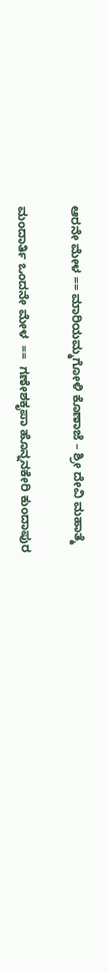ಆರನೇ ಮೇಳ == ಮಾರಿಯಮ್ಮಗೋಳಿ ಕೊಣಾಜೆ – ಶ್ರೀ ದೇವಿ ಮಹಾತ್ಮೆ

ಮಂದಾರ್ತಿ ಒಂದನೇ ಮೇಳ  ==  ಗಣೇಶಕೃಪಾ ಹೊನ್ನನಕೇರಿ ಕುಂದಾಪುರ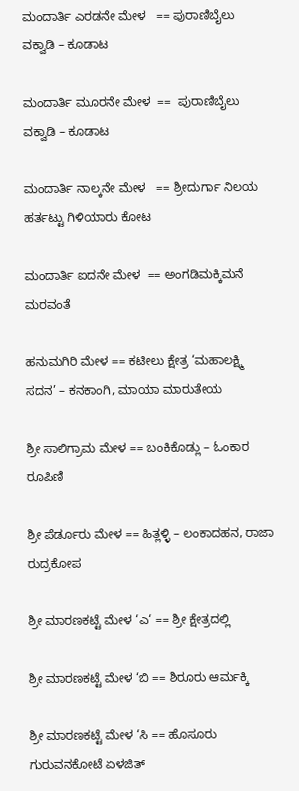ಮಂದಾರ್ತಿ ಎರಡನೇ ಮೇಳ   == ಪುರಾಣಿಬೈಲು ವಕ್ವಾಡಿ – ಕೂಡಾಟ

ಮಂದಾರ್ತಿ ಮೂರನೇ ಮೇಳ  ==  ಪುರಾಣಿಬೈಲು ವಕ್ವಾಡಿ – ಕೂಡಾಟ

ಮಂದಾರ್ತಿ ನಾಲ್ಕನೇ ಮೇಳ   == ಶ್ರೀದುರ್ಗಾ ನಿಲಯ ಹರ್ತಟ್ಟು ಗಿಳಿಯಾರು ಕೋಟ

ಮಂದಾರ್ತಿ ಐದನೇ ಮೇಳ  == ಅಂಗಡಿಮಕ್ಕಿಮನೆ ಮರವಂತೆ

ಹನುಮಗಿರಿ ಮೇಳ == ಕಟೀಲು ಕ್ಷೇತ್ರ ‘ಮಹಾಲಕ್ಷ್ಮಿ ಸದನ’ – ಕನಕಾಂಗಿ, ಮಾಯಾ ಮಾರುತೇಯ

ಶ್ರೀ ಸಾಲಿಗ್ರಾಮ ಮೇಳ == ಬಂಕಿಕೊಡ್ಲು – ಓಂಕಾರ ರೂಪಿಣಿ

ಶ್ರೀ ಪೆರ್ಡೂರು ಮೇಳ == ಹಿತ್ಲಳ್ಳಿ – ಲಂಕಾದಹನ, ರಾಜಾ ರುದ್ರಕೋಪ

ಶ್ರೀ ಮಾರಣಕಟ್ಟೆ ಮೇಳ ‘ಎ‘ == ಶ್ರೀ ಕ್ಷೇತ್ರದಲ್ಲಿ

ಶ್ರೀ ಮಾರಣಕಟ್ಟೆ ಮೇಳ ‘ಬಿ == ಶಿರೂರು ಆರ್ಮಕ್ಕಿ

ಶ್ರೀ ಮಾರಣಕಟ್ಟೆ ಮೇಳ ‘ಸಿ == ಹೊಸೂರು ಗುರುವನಕೋಟೆ ಏಳಜಿತ್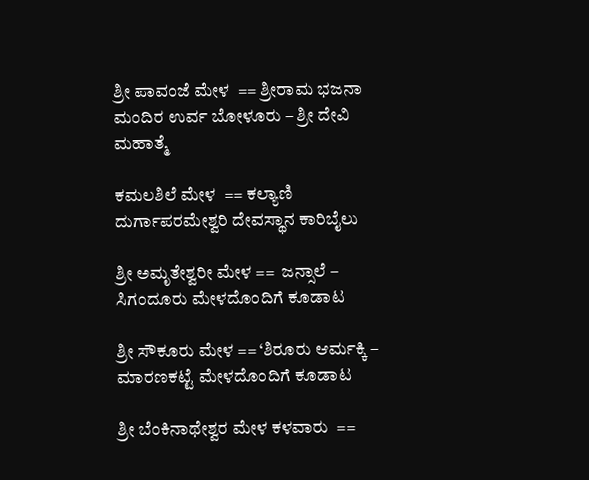ಶ್ರೀ ಪಾವಂಜೆ ಮೇಳ  == ಶ್ರೀರಾಮ ಭಜನಾ ಮಂದಿರ ಉರ್ವ ಬೋಳೂರು – ಶ್ರೀ ದೇವಿ ಮಹಾತ್ಮೆ

ಕಮಲಶಿಲೆ ಮೇಳ  == ಕಲ್ಯಾಣಿ ದುರ್ಗಾಪರಮೇಶ್ವರಿ ದೇವಸ್ಥಾನ ಕಾರಿಬೈಲು

ಶ್ರೀ ಅಮೃತೇಶ್ವರೀ ಮೇಳ ==  ಜನ್ಸಾಲೆ – ಸಿಗಂದೂರು ಮೇಳದೊಂದಿಗೆ ಕೂಡಾಟ

ಶ್ರೀ ಸೌಕೂರು ಮೇಳ == ‘ಶಿರೂರು ಆರ್ಮಕ್ಕಿ – ಮಾರಣಕಟ್ಟೆ ಮೇಳದೊಂದಿಗೆ ಕೂಡಾಟ

ಶ್ರೀ ಬೆಂಕಿನಾಥೇಶ್ವರ ಮೇಳ ಕಳವಾರು  ==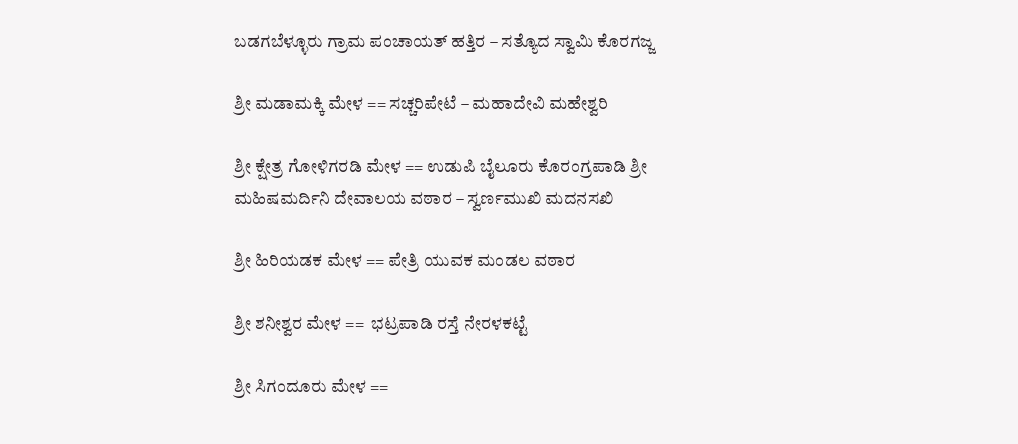ಬಡಗಬೆಳ್ಳೂರು ಗ್ರಾಮ ಪಂಚಾಯತ್ ಹತ್ತಿರ – ಸತ್ಯೊದ ಸ್ವಾಮಿ ಕೊರಗಜ್ಜ

ಶ್ರೀ ಮಡಾಮಕ್ಕಿ ಮೇಳ == ಸಚ್ಚರಿಪೇಟೆ – ಮಹಾದೇವಿ ಮಹೇಶ್ವರಿ

ಶ್ರೀ ಕ್ಷೇತ್ರ ಗೋಳಿಗರಡಿ ಮೇಳ == ಉಡುಪಿ ಬೈಲೂರು ಕೊರಂಗ್ರಪಾಡಿ ಶ್ರೀ ಮಹಿಷಮರ್ದಿನಿ ದೇವಾಲಯ ವಠಾರ – ಸ್ವರ್ಣಮುಖಿ ಮದನಸಖಿ

ಶ್ರೀ ಹಿರಿಯಡಕ ಮೇಳ == ಪೇತ್ರಿ ಯುವಕ ಮಂಡಲ ವಠಾರ

ಶ್ರೀ ಶನೀಶ್ವರ ಮೇಳ ==  ಭಟ್ರಪಾಡಿ ರಸ್ತೆ ನೇರಳಕಟ್ಟೆ

ಶ್ರೀ ಸಿಗಂದೂರು ಮೇಳ ==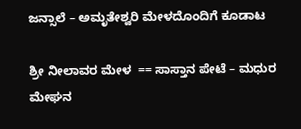ಜನ್ಸಾಲೆ – ಅಮೃತೇಶ್ವರಿ ಮೇಳದೊಂದಿಗೆ ಕೂಡಾಟ

ಶ್ರೀ ನೀಲಾವರ ಮೇಳ  == ಸಾಸ್ತಾನ ಪೇಟೆ – ಮಧುರ ಮೇಘನ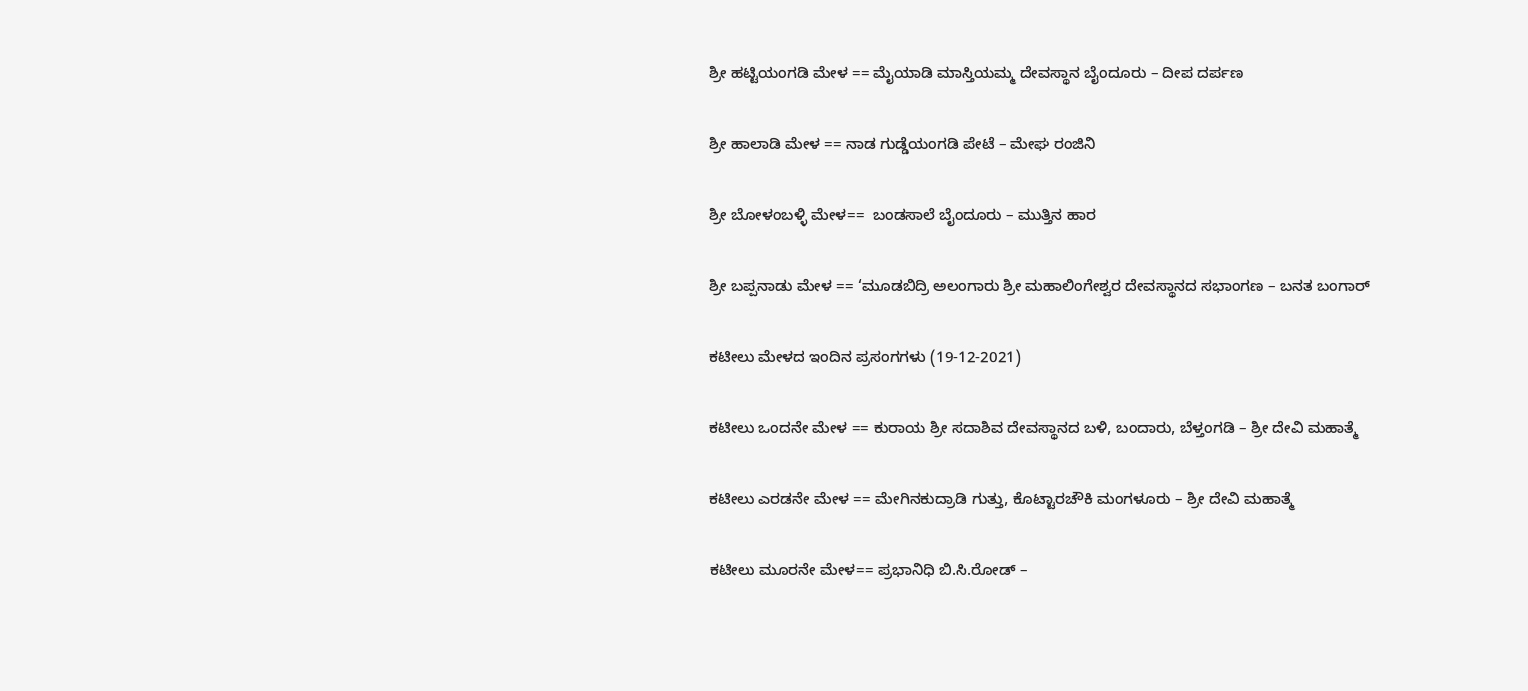ಶ್ರೀ ಹಟ್ಟಿಯಂಗಡಿ ಮೇಳ == ಮೈಯಾಡಿ ಮಾಸ್ತಿಯಮ್ಮ ದೇವಸ್ಥಾನ ಬೈಂದೂರು – ದೀಪ ದರ್ಪಣ

ಶ್ರೀ ಹಾಲಾಡಿ ಮೇಳ == ನಾಡ ಗುಡ್ಡೆಯಂಗಡಿ ಪೇಟೆ – ಮೇಘ ರಂಜಿನಿ

ಶ್ರೀ ಬೋಳಂಬಳ್ಳಿ ಮೇಳ==  ಬಂಡಸಾಲೆ ಬೈಂದೂರು – ಮುತ್ತಿನ ಹಾರ

ಶ್ರೀ ಬಪ್ಪನಾಡು ಮೇಳ == ‘ಮೂಡಬಿದ್ರಿ ಅಲಂಗಾರು ಶ್ರೀ ಮಹಾಲಿಂಗೇಶ್ವರ ದೇವಸ್ಥಾನದ ಸಭಾಂಗಣ – ಬನತ ಬಂಗಾರ್

ಕಟೀಲು ಮೇಳದ ಇಂದಿನ ಪ್ರಸಂಗಗಳು (19-12-2021)

ಕಟೀಲು ಒಂದನೇ ಮೇಳ == ಕುರಾಯ ಶ್ರೀ ಸದಾಶಿವ ದೇವಸ್ಥಾನದ ಬಳಿ, ಬಂದಾರು, ಬೆಳ್ತಂಗಡಿ – ಶ್ರೀ ದೇವಿ ಮಹಾತ್ಮೆ

ಕಟೀಲು ಎರಡನೇ ಮೇಳ == ಮೇಗಿನಕುದ್ರಾಡಿ ಗುತ್ತು, ಕೊಟ್ಟಾರಚೌಕಿ ಮಂಗಳೂರು – ಶ್ರೀ ದೇವಿ ಮಹಾತ್ಮೆ

ಕಟೀಲು ಮೂರನೇ ಮೇಳ== ಪ್ರಭಾನಿಧಿ ಬಿ.ಸಿ.ರೋಡ್ –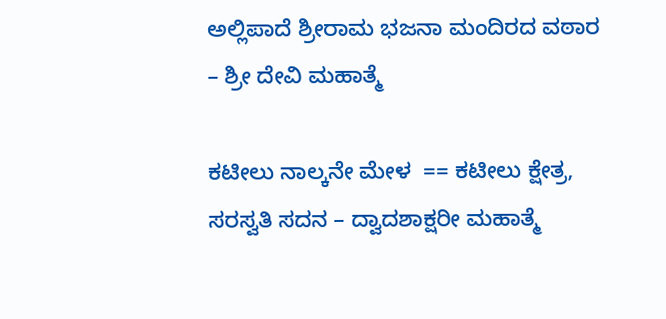ಅಲ್ಲಿಪಾದೆ ಶ್ರೀರಾಮ ಭಜನಾ ಮಂದಿರದ ವಠಾರ – ಶ್ರೀ ದೇವಿ ಮಹಾತ್ಮೆ

ಕಟೀಲು ನಾಲ್ಕನೇ ಮೇಳ  == ಕಟೀಲು ಕ್ಷೇತ್ರ, ಸರಸ್ವತಿ ಸದನ – ದ್ವಾದಶಾಕ್ಷರೀ ಮಹಾತ್ಮೆ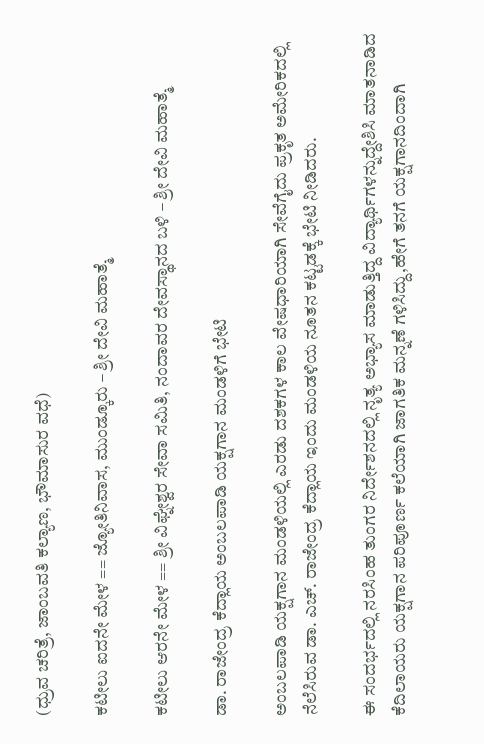(ಧ್ರುವ ಚರಿತ್ರೆ, ಜಾಂಬವತಿ ಕಲ್ಯಾಣ, ಭೌಮಾಸುರ ವಧೆ)

ಕಟೀಲು ಐದನೇ ಮೇಳ == ಜ್ಯೋತಿನಿವಾಸ, ಮುಂಡ್ಕೂರು – ಶ್ರೀ ದೇವಿ ಮಹಾತ್ಮೆ

ಕಟೀಲು ಆರನೇ ಮೇಳ == ಶ್ರೀ ವಿಘ್ನೇಶ್ವರ ಸೇವಾ ಸಮಿತಿ, ನಂದಾವರ ದೇವಸ್ಥಾನದ ಬಳಿ – ಶ್ರೀ ದೇವಿ ಮಹಾತ್ಮೆ

ಡಾ. ರಾಜೇಂದ್ರ ಕೆದ್ಲಾಯ ಅಂಬಲಪಾಡಿ ಯಕ್ಷಗಾನ ಮಂಡಳಿಗೆ ಭೇಟಿ

ಅಂಬಲಪಾಡಿ ಯಕ್ಷಗಾನ ಮಂಡಳಿಯಲ್ಲಿ ಎರಡು ದಶಕಗಳ ಕಾಲ ವೇಷಧಾರಿಯಾಗಿ ಸೇವೆಗೈದು ಪ್ರಕೃತ ಅಮೇರಿಕದಲ್ಲಿ ನೆಲೆಸಿರುವ ಡಾ. ಎಚ್. ರಾಜೇಂದ್ರ ಕೆದ್ಲಾಯ ಇಂದು ಮಂಡಳಿಯ ನೂತನ ಕಟ್ಟಡಕ್ಕೆ ಭೇಟಿ ನೀಡಿದರು.

ಈ ಸಂದರ್ಭದಲ್ಲಿ ನರಸಿಂಹ ತುಂಗರ ನಿರ್ದೇಶನದಲ್ಲಿ ನೃತ್ಯ ಅಭ್ಯಾಸ ಮಾಡುತ್ತಿದ್ದ ವಿದ್ಯಾರ್ಥಿಗಳನ್ನುದ್ದೇಶಿಸಿ ಮಾತನಾಡಿದ ಕೆದಿಲಾಯರು ಯಕ್ಷಗಾನ ಪರಿಪೂರ್ಣ ಕಲೆಯಾಗಿ ಜಾಗತಿಕ ಮನ್ನಣೆ ಗಳಿಸಿದ್ದು,ಹೇಗೆ ತನಗೆ ಯಕ್ಷಗಾನದಿಂದಾಗಿ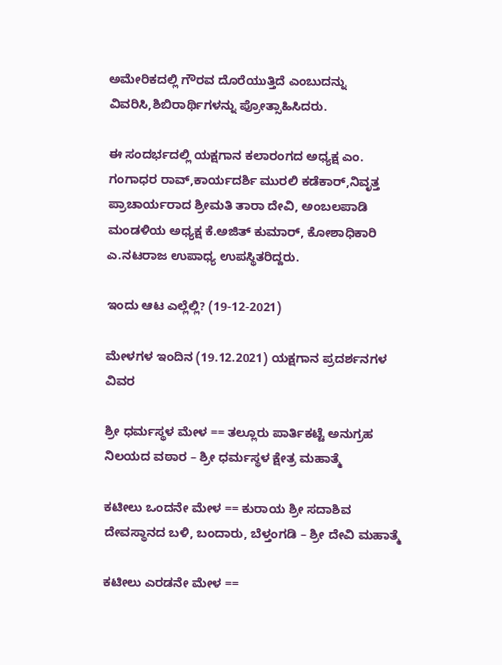ಅಮೇರಿಕದಲ್ಲಿ ಗೌರವ ದೊರೆಯುತ್ತಿದೆ ಎಂಬುದನ್ನು ವಿವರಿಸಿ,ಶಿಬಿರಾರ್ಥಿಗಳನ್ನು ಪ್ರೋತ್ಸಾಹಿಸಿದರು.

ಈ ಸಂದರ್ಭದಲ್ಲಿ ಯಕ್ಷಗಾನ ಕಲಾರಂಗದ ಅಧ್ಯಕ್ಷ ಎಂ. ಗಂಗಾಧರ ರಾವ್,ಕಾರ್ಯದರ್ಶಿ ಮುರಲಿ ಕಡೆಕಾರ್,ನಿವೃತ್ತ ಪ್ರಾಚಾರ್ಯರಾದ ಶ್ರೀಮತಿ ತಾರಾ ದೇವಿ, ಅಂಬಲಪಾಡಿ ಮಂಡಳಿಯ ಅಧ್ಯಕ್ಷ ಕೆ.ಅಜಿತ್ ಕುಮಾರ್, ಕೋಶಾಧಿಕಾರಿ ಎ.ನಟರಾಜ ಉಪಾಧ್ಯ ಉಪಸ್ಥಿತರಿದ್ದರು.

ಇಂದು ಆಟ ಎಲ್ಲೆಲ್ಲಿ? (19-12-2021)

ಮೇಳಗಳ ಇಂದಿನ (19.12.2021) ಯಕ್ಷಗಾನ ಪ್ರದರ್ಶನಗಳ ವಿವರ

ಶ್ರೀ ಧರ್ಮಸ್ಥಳ ಮೇಳ == ತಲ್ಲೂರು ಪಾರ್ತಿಕಟ್ಟೆ ಅನುಗ್ರಹ ನಿಲಯದ ವಠಾರ – ಶ್ರೀ ಧರ್ಮಸ್ಥಳ ಕ್ಷೇತ್ರ ಮಹಾತ್ಮೆ

ಕಟೀಲು ಒಂದನೇ ಮೇಳ == ಕುರಾಯ ಶ್ರೀ ಸದಾಶಿವ ದೇವಸ್ಥಾನದ ಬಳಿ, ಬಂದಾರು, ಬೆಳ್ತಂಗಡಿ – ಶ್ರೀ ದೇವಿ ಮಹಾತ್ಮೆ

ಕಟೀಲು ಎರಡನೇ ಮೇಳ ==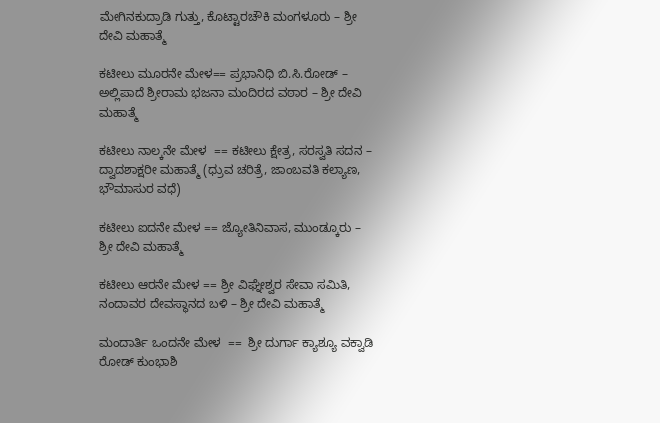ಮೇಗಿನಕುದ್ರಾಡಿ ಗುತ್ತು, ಕೊಟ್ಟಾರಚೌಕಿ ಮಂಗಳೂರು – ಶ್ರೀ ದೇವಿ ಮಹಾತ್ಮೆ

ಕಟೀಲು ಮೂರನೇ ಮೇಳ== ಪ್ರಭಾನಿಧಿ ಬಿ.ಸಿ.ರೋಡ್ – ಅಲ್ಲಿಪಾದೆ ಶ್ರೀರಾಮ ಭಜನಾ ಮಂದಿರದ ವಠಾರ – ಶ್ರೀ ದೇವಿ ಮಹಾತ್ಮೆ

ಕಟೀಲು ನಾಲ್ಕನೇ ಮೇಳ  == ಕಟೀಲು ಕ್ಷೇತ್ರ, ಸರಸ್ವತಿ ಸದನ – ದ್ವಾದಶಾಕ್ಷರೀ ಮಹಾತ್ಮೆ (ಧ್ರುವ ಚರಿತ್ರೆ, ಜಾಂಬವತಿ ಕಲ್ಯಾಣ, ಭೌಮಾಸುರ ವಧೆ)

ಕಟೀಲು ಐದನೇ ಮೇಳ == ಜ್ಯೋತಿನಿವಾಸ, ಮುಂಡ್ಕೂರು – ಶ್ರೀ ದೇವಿ ಮಹಾತ್ಮೆ

ಕಟೀಲು ಆರನೇ ಮೇಳ == ಶ್ರೀ ವಿಘ್ನೇಶ್ವರ ಸೇವಾ ಸಮಿತಿ, ನಂದಾವರ ದೇವಸ್ಥಾನದ ಬಳಿ – ಶ್ರೀ ದೇವಿ ಮಹಾತ್ಮೆ

ಮಂದಾರ್ತಿ ಒಂದನೇ ಮೇಳ  ==  ಶ್ರೀ ದುರ್ಗಾ ಕ್ಯಾಶ್ಯೂ ವಕ್ವಾಡಿ ರೋಡ್ ಕುಂಭಾಶಿ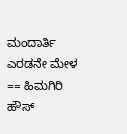ಮಂದಾರ್ತಿ ಎರಡನೇ ಮೇಳ   == ಹಿಮಗಿರಿ ಹೌಸ್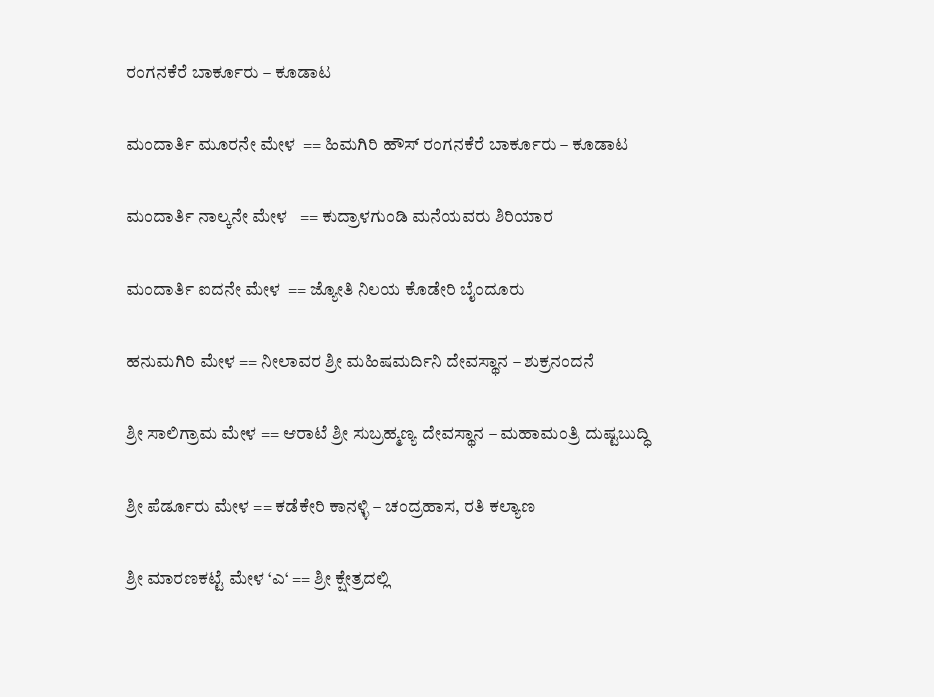ರಂಗನಕೆರೆ ಬಾರ್ಕೂರು – ಕೂಡಾಟ

ಮಂದಾರ್ತಿ ಮೂರನೇ ಮೇಳ  == ಹಿಮಗಿರಿ ಹೌಸ್ ರಂಗನಕೆರೆ ಬಾರ್ಕೂರು – ಕೂಡಾಟ

ಮಂದಾರ್ತಿ ನಾಲ್ಕನೇ ಮೇಳ   == ಕುದ್ರಾಳಗುಂಡಿ ಮನೆಯವರು ಶಿರಿಯಾರ

ಮಂದಾರ್ತಿ ಐದನೇ ಮೇಳ  == ಜ್ಯೋತಿ ನಿಲಯ ಕೊಡೇರಿ ಬೈಂದೂರು

ಹನುಮಗಿರಿ ಮೇಳ == ನೀಲಾವರ ಶ್ರೀ ಮಹಿಷಮರ್ದಿನಿ ದೇವಸ್ಥಾನ – ಶುಕ್ರನಂದನೆ

ಶ್ರೀ ಸಾಲಿಗ್ರಾಮ ಮೇಳ == ಆರಾಟೆ ಶ್ರೀ ಸುಬ್ರಹ್ಮಣ್ಯ ದೇವಸ್ಥಾನ – ಮಹಾಮಂತ್ರಿ ದುಷ್ಟಬುದ್ಧಿ

ಶ್ರೀ ಪೆರ್ಡೂರು ಮೇಳ == ಕಡೆಕೇರಿ ಕಾನಳ್ಳಿ – ಚಂದ್ರಹಾಸ, ರತಿ ಕಲ್ಯಾಣ

ಶ್ರೀ ಮಾರಣಕಟ್ಟೆ ಮೇಳ ‘ಎ‘ == ಶ್ರೀ ಕ್ಷೇತ್ರದಲ್ಲಿ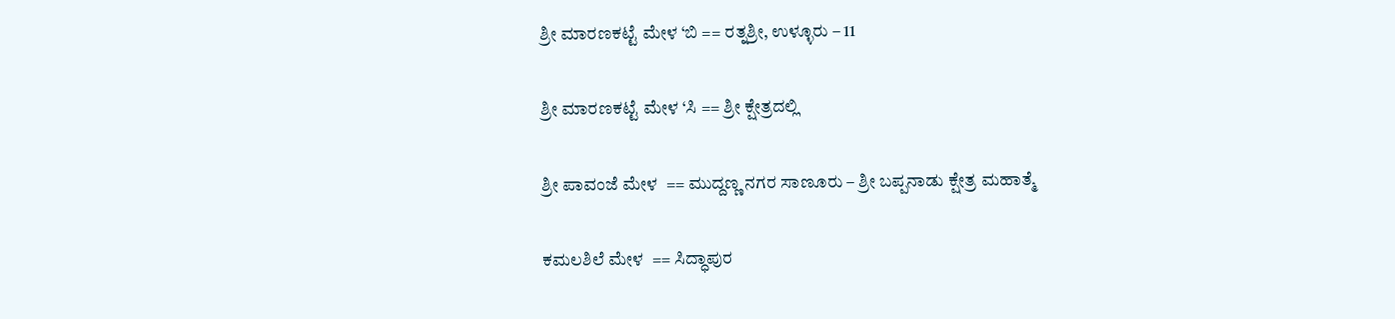ಶ್ರೀ ಮಾರಣಕಟ್ಟೆ ಮೇಳ ‘ಬಿ == ರತ್ನಶ್ರೀ, ಉಳ್ಳೂರು – 11

ಶ್ರೀ ಮಾರಣಕಟ್ಟೆ ಮೇಳ ‘ಸಿ == ಶ್ರೀ ಕ್ಷೇತ್ರದಲ್ಲಿ

ಶ್ರೀ ಪಾವಂಜೆ ಮೇಳ  == ಮುದ್ದಣ್ಣ ನಗರ ಸಾಣೂರು – ಶ್ರೀ ಬಪ್ಪನಾಡು ಕ್ಷೇತ್ರ ಮಹಾತ್ಮೆ

ಕಮಲಶಿಲೆ ಮೇಳ  == ಸಿದ್ಧಾಪುರ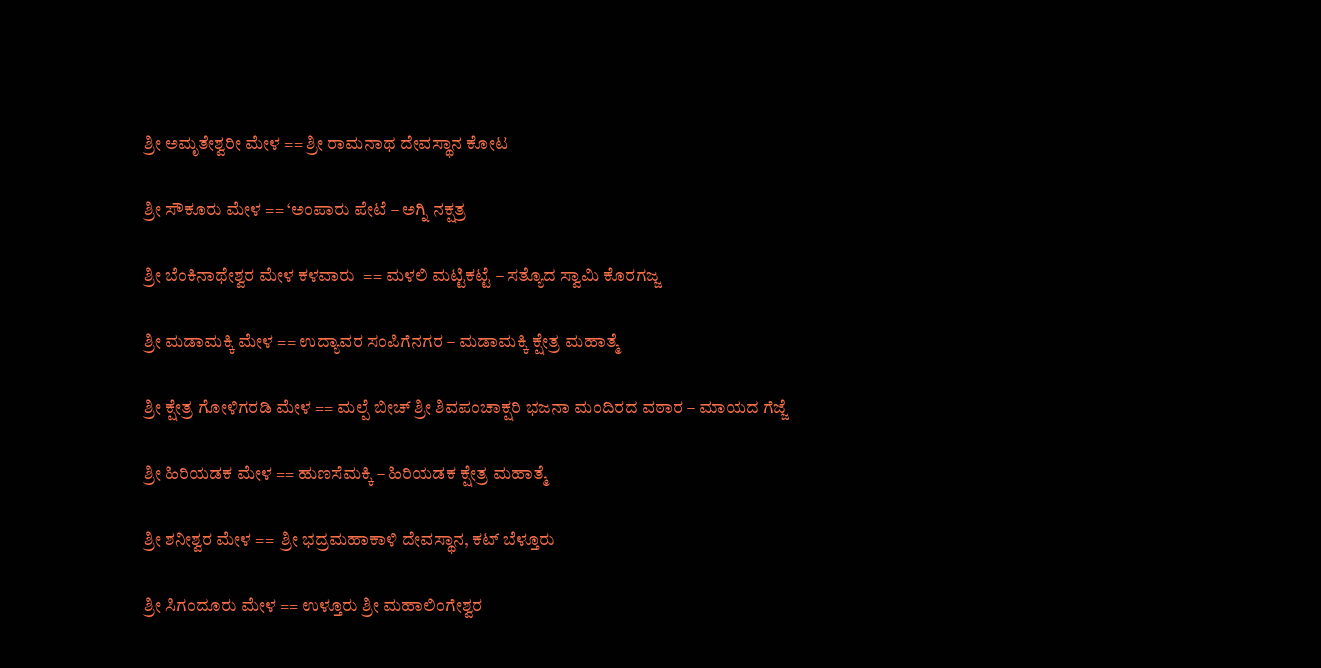ಶ್ರೀ ಅಮೃತೇಶ್ವರೀ ಮೇಳ == ಶ್ರೀ ರಾಮನಾಥ ದೇವಸ್ಥಾನ ಕೋಟ

ಶ್ರೀ ಸೌಕೂರು ಮೇಳ == ‘ಅಂಪಾರು ಪೇಟೆ – ಅಗ್ನಿ ನಕ್ಷತ್ರ

ಶ್ರೀ ಬೆಂಕಿನಾಥೇಶ್ವರ ಮೇಳ ಕಳವಾರು  == ಮಳಲಿ ಮಟ್ಟಿಕಟ್ಟೆ – ಸತ್ಯೊದ ಸ್ವಾಮಿ ಕೊರಗಜ್ಜ

ಶ್ರೀ ಮಡಾಮಕ್ಕಿ ಮೇಳ == ಉದ್ಯಾವರ ಸಂಪಿಗೆನಗರ – ಮಡಾಮಕ್ಕಿ ಕ್ಷೇತ್ರ ಮಹಾತ್ಮೆ

ಶ್ರೀ ಕ್ಷೇತ್ರ ಗೋಳಿಗರಡಿ ಮೇಳ == ಮಲ್ಪೆ ಬೀಚ್ ಶ್ರೀ ಶಿವಪಂಚಾಕ್ಷರಿ ಭಜನಾ ಮಂದಿರದ ವಠಾರ – ಮಾಯದ ಗೆಜ್ಜೆ

ಶ್ರೀ ಹಿರಿಯಡಕ ಮೇಳ == ಹುಣಸೆಮಕ್ಕಿ – ಹಿರಿಯಡಕ ಕ್ಷೇತ್ರ ಮಹಾತ್ಮೆ

ಶ್ರೀ ಶನೀಶ್ವರ ಮೇಳ ==  ಶ್ರೀ ಭದ್ರಮಹಾಕಾಳಿ ದೇವಸ್ಥಾನ, ಕಟ್ ಬೆಳ್ತೂರು

ಶ್ರೀ ಸಿಗಂದೂರು ಮೇಳ == ಉಳ್ತೂರು ಶ್ರೀ ಮಹಾಲಿಂಗೇಶ್ವರ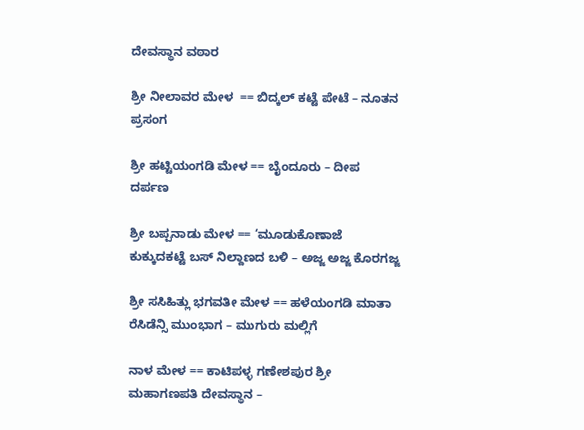ದೇವಸ್ಥಾನ ವಠಾರ

ಶ್ರೀ ನೀಲಾವರ ಮೇಳ  == ಬಿದ್ಕಲ್ ಕಟ್ಟೆ ಪೇಟೆ – ನೂತನ ಪ್ರಸಂಗ

ಶ್ರೀ ಹಟ್ಟಿಯಂಗಡಿ ಮೇಳ == ಬೈಂದೂರು – ದೀಪ ದರ್ಪಣ

ಶ್ರೀ ಬಪ್ಪನಾಡು ಮೇಳ == ‘ಮೂಡುಕೊಣಾಜೆ ಕುಕ್ಕುದಕಟ್ಟೆ ಬಸ್ ನಿಲ್ದಾಣದ ಬಳಿ – ಅಜ್ಜ ಅಜ್ಜ ಕೊರಗಜ್ಜ

ಶ್ರೀ ಸಸಿಹಿತ್ಲು ಭಗವತೀ ಮೇಳ == ಹಳೆಯಂಗಡಿ ಮಾತಾ ರೆಸಿಡೆನ್ಸಿ ಮುಂಭಾಗ – ಮುಗುರು ಮಲ್ಲಿಗೆ

ನಾಳ ಮೇಳ == ಕಾಟಿಪಳ್ಳ ಗಣೇಶಪುರ ಶ್ರೀ ಮಹಾಗಣಪತಿ ದೇವಸ್ಥಾನ –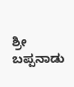ಶ್ರೀ ಬಪ್ಪನಾಡು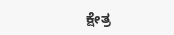ಕ್ಷೇತ್ರ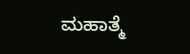ಮಹಾತ್ಮೆ